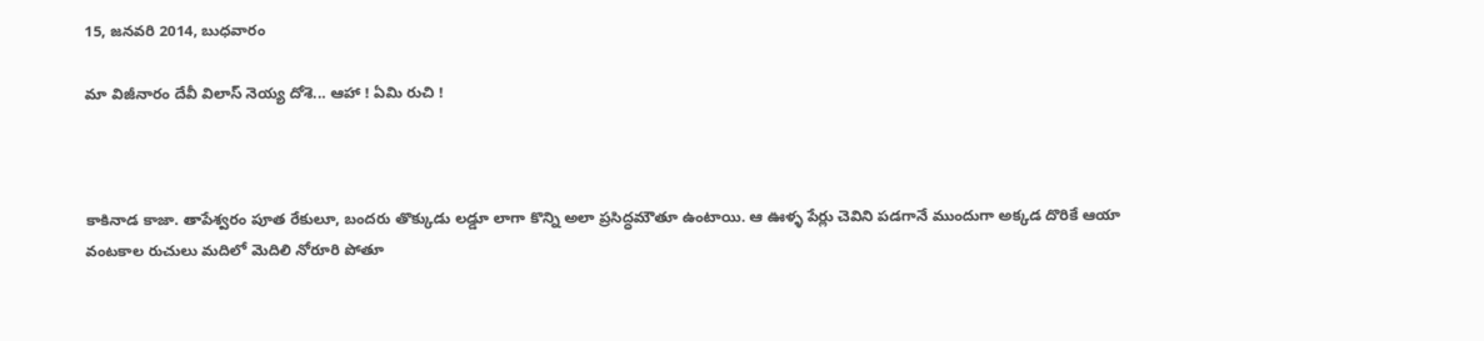15, జనవరి 2014, బుధవారం

మా విజీనారం దేవీ విలాస్ నెయ్య దోశె... ఆహా ! ఏమి రుచి !



కాకినాడ కాజా. తాపేశ్వరం పూత రేకులూ, బందరు తొక్కుడు లడ్డూ లాగా కొన్ని అలా ప్రసిద్ధమౌతూ ఉంటాయి. ఆ ఊళ్ళ పేర్లు చెవిని పడగానే ముందుగా అక్కడ దొరికే ఆయా వంటకాల రుచులు మదిలో మెదిలి నోరూరి పోతూ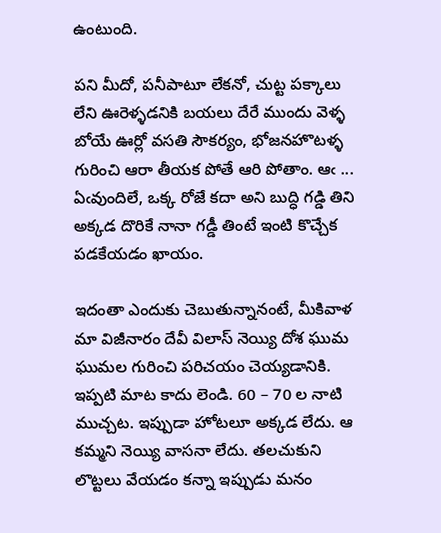ఉంటుంది.

పని మీదో, పనీపాటూ లేకనో, చుట్ట పక్కాలు లేని ఊరెళ్ళడనికి బయలు దేరే ముందు వెళ్ళ బోయే ఊర్లో వసతి సౌకర్యం, భోజనహొటళ్ళ గురించి ఆరా తీయక పోతే ఆరి పోతాం. ఆఁ ... ఏఁవుందిలే, ఒక్క రోజే కదా అని బుద్ధి గడ్డి తిని అక్కడ దొరికే నానా గడ్డీ తింటే ఇంటి కొచ్చేక పడకేయడం ఖాయం.

ఇదంతా ఎందుకు చెబుతున్నానంటే, మీకివాళ మా విజీనారం దేవీ విలాస్ నెయ్యి దోశ ఘుమ ఘుమల గురించి పరిచయం చెయ్యడానికి. ఇప్పటి మాట కాదు లెండి. 60 – 70 ల నాటి ముచ్చట. ఇప్పుడా హోటలూ అక్కడ లేదు. ఆ కమ్మని నెయ్యి వాసనా లేదు. తలచుకుని లొట్టలు వేయడం కన్నా ఇప్పుడు మనం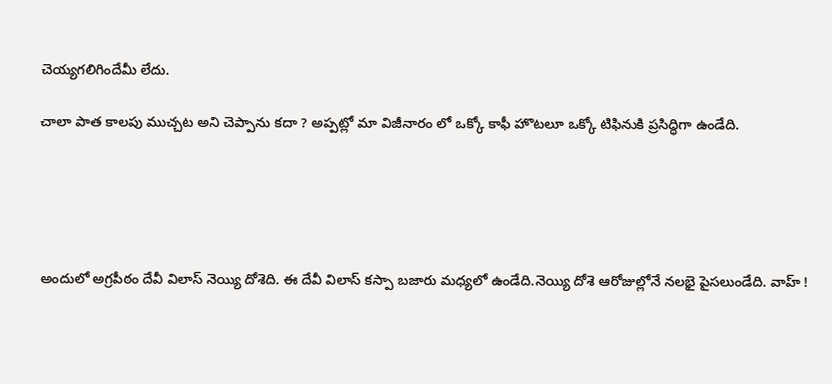చెయ్యగలిగిందేమీ లేదు.

చాలా పాత కాలపు ముచ్చట అని చెప్పాను కదా ? అప్పట్లో మా విజీనారం లో ఒక్కో కాఫీ హొటలూ ఒక్కో టిఫినుకి ప్రసిద్ధిగా ఉండేది.





అందులో అగ్రపీఠం దేవీ విలాస్ నెయ్యి దోశెది. ఈ దేవీ విలాస్ కస్పా బజారు మధ్యలో ఉండేది.నెయ్యి దోశె ఆరోజుల్లోనే నలభై పైసలుండేది. వాహ్ !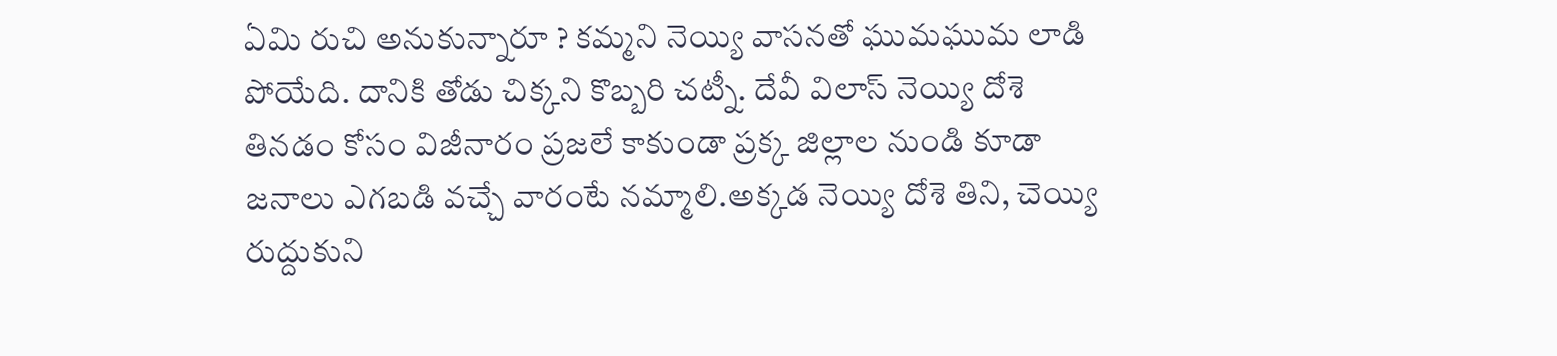ఏమి రుచి అనుకున్నారూ ? కమ్మని నెయ్యి వాసనతో ఘుమఘుమ లాడి పోయేది. దానికి తోడు చిక్కని కొబ్బరి చట్నీ. దేవీ విలాస్ నెయ్యి దోశె తినడం కోసం విజీనారం ప్రజలే కాకుండా ప్రక్క జిల్లాల నుండి కూడా జనాలు ఎగబడి వచ్చే వారంటే నమ్మాలి.అక్కడ నెయ్యి దోశె తిని, చెయ్యి రుద్దుకుని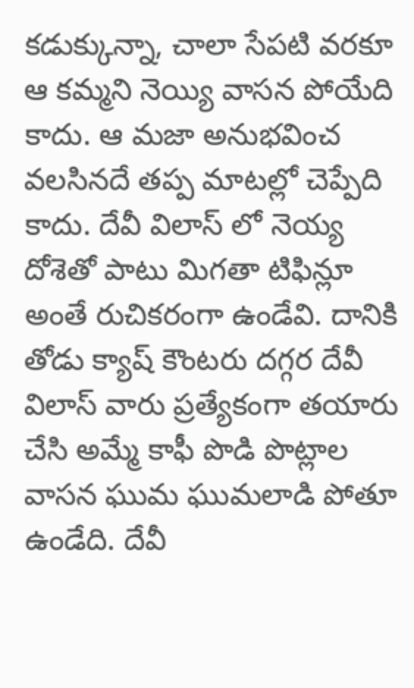కడుక్కున్నా, చాలా సేపటి వరకూ ఆ కమ్మని నెయ్యి వాసన పోయేది కాదు. ఆ మజా అనుభవించ వలసినదే తప్ప మాటల్లో చెప్పేది కాదు. దేవీ విలాస్ లో నెయ్య దోశెతో పాటు మిగతా టిఫిన్లూ అంతే రుచికరంగా ఉండేవి. దానికి తోడు క్యాష్ కౌంటరు దగ్గర దేవీ విలాస్ వారు ప్రత్యేకంగా తయారు చేసి అమ్మే కాఫీ పొడి పొట్లాల వాసన ఘుమ ఘుమలాడి పోతూ ఉండేది. దేవీ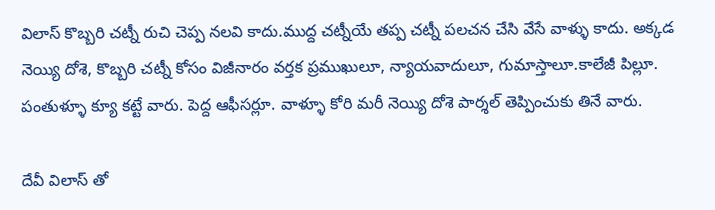విలాస్ కొబ్బరి చట్నీ రుచి చెప్ప నలవి కాదు.ముద్ద చట్నీయే తప్ప చట్నీ పలచన చేసి వేసే వాళ్ళు కాదు. అక్కడ నెయ్యి దోశె, కొబ్బరి చట్నీ కోసం విజీనారం వర్తక ప్రముఖులూ, న్యాయవాదులూ, గుమాస్తాలూ.కాలేజీ పిల్లూ. పంతుళ్ళూ క్యూ కట్టే వారు. పెద్ద ఆఫీసర్లూ. వాళ్ళూ కోరి మరీ నెయ్యి దోశె పార్శల్ తెప్పించుకు తినే వారు.

దేవీ విలాస్ తో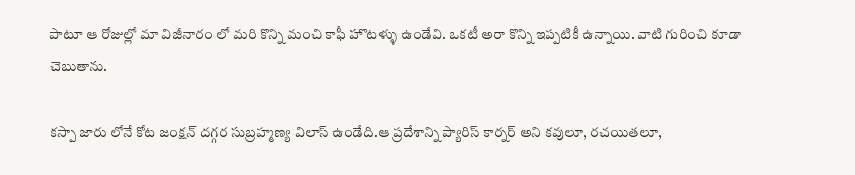పాటూ ఆ రోజుల్లో మా విజీనారం లో మరి కొన్ని మంచి కాఫీ హొటళ్ళు ఉండేవి. ఒకటీ అరా కొన్ని ఇప్పటికీ ఉన్నాయి. వాటి గురించి కూడా చెబుతాను.

కస్పా జారు లోనే కోట జంక్షన్ దగ్గర సుబ్రహ్మణ్య విలాస్ ఉండేది.ఆ ప్రదేశాన్ని ప్యారిస్ కార్నర్ అని కవులూ, రచయితలూ,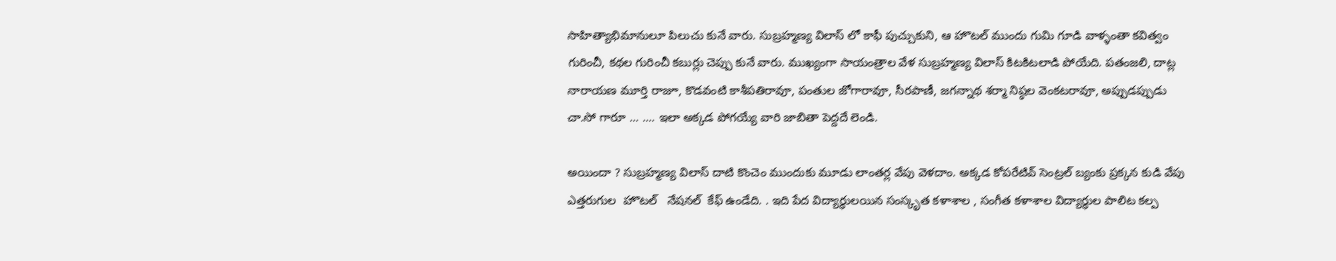సాహిత్యాభిమానులూ పిలుచు కునే వారు. సుబ్రహ్మణ్య విలాస్ లో కాఫీ పుచ్చుకుని, ఆ హొటల్ ముందు గుమి గూడి వాళ్ళంతా కవిత్వం గురించీ, కథల గురించీ కబుర్లు చెప్పు కునే వారు. ముఖ్యంగా సాయంత్రాల వేళ సుబ్రహ్మణ్య విలాస్ కిటకిటలాడి పోయేది. పతంజలి, దాట్ల నారాయణ మూర్తి రాజూ, కొడవంటి కాశీపతిరావూ, పంతుల జోగారావూ, సీరపాణీ, జగన్నాథ శర్మా నిష్ఠల వెంకటరావూ, అప్పుడప్పుడు చా.సో గారూ ... .... ఇలా అక్కడ పోగయ్యే వారి జాబితా పెద్దదే లెండి.

అయిందా ? సుబ్రహ్మణ్య విలాస్ దాటి కొంచెం ముందుకు మూడు లాంతర్ల వేపు వెళదాం. అక్కడ కోపరేటివ్ సెంట్రల్ బ్యంకు ప్రక్కన కుడి వేపు ఎత్తరుగుల  హొటల్   నేషనల్  కేఫ్ ఉండేది. . ఇది పేద విద్యార్ధులయిన సంస్కృత కళాశాల , సంగీత కళాశాల విద్యార్ధుల పాలిట కల్ప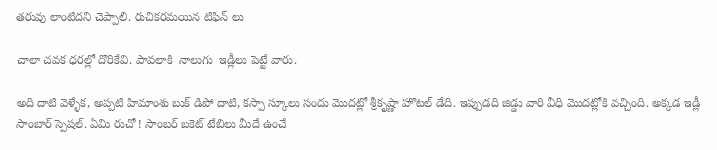తరువు లాంటిదని చెప్పాలి. రుచికరమయిన టిఫిన్ లు

చాలా చవక ధరల్లో దొరికేవి. పావలాకి  నాలుగు  ఇడ్లీలు పెట్టే వారు.

అది దాటి వెళ్ళేక, అప్పటి హిమాంశు బుక్ డిపో దాటి, కస్పా స్కూలు సందు మొదట్లో శ్రీకృష్ణా హొటల్ డేది. ఇప్పుడది జిడ్డు వారి వీధి మొదట్లోకి వచ్చింది. అక్కడ ఇడ్లీ సాంబార్ స్పెషల్. ఏమి రుచో ! సాంబర్ బకెట్ టేబిలు మీదే ఉంచే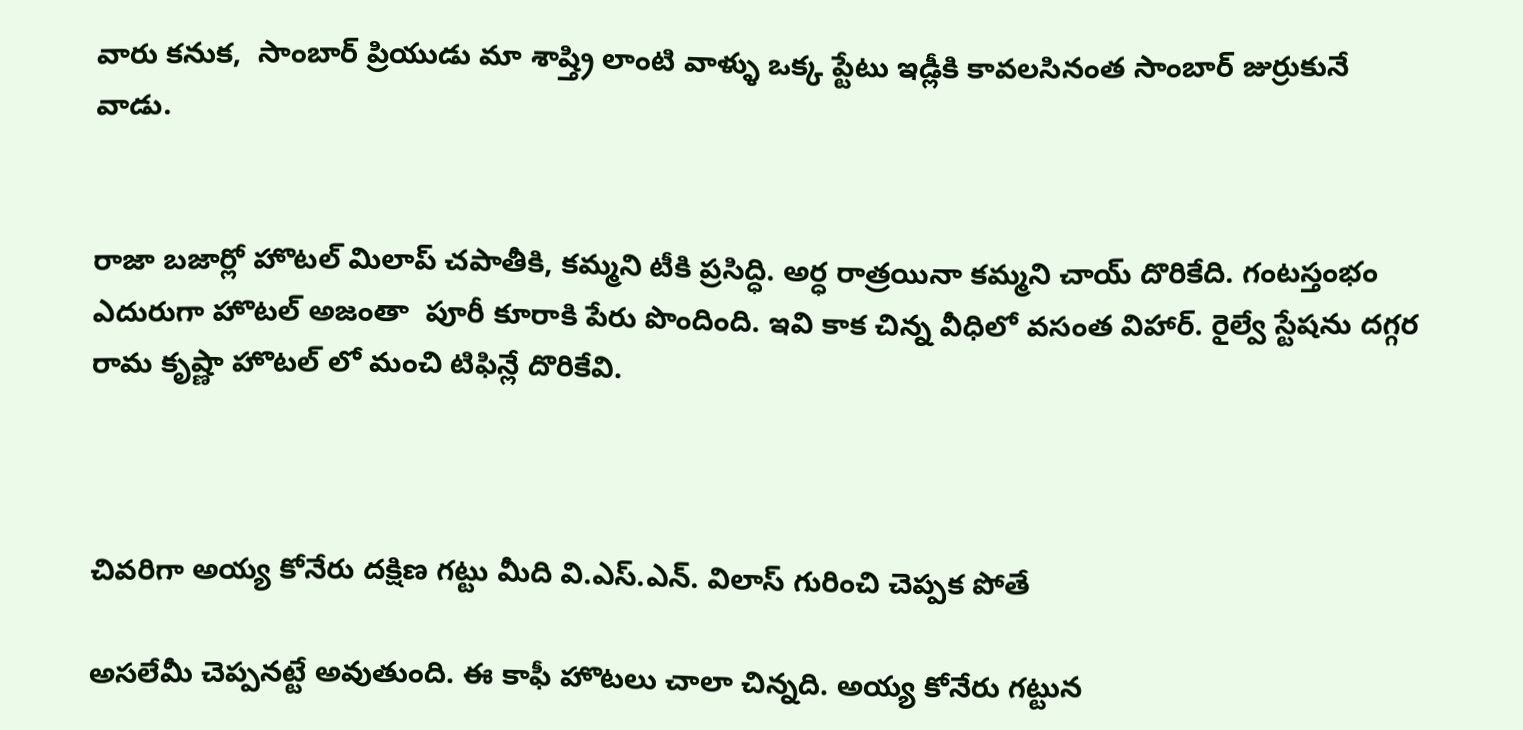వారు కనుక,  సాంబార్ ప్రియుడు మా శాష్త్రి లాంటి వాళ్ళు ఒక్క ప్టేటు ఇడ్లీకి కావలసినంత సాంబార్ జుర్రుకునే వాడు.


రాజా బజార్లో హొటల్ మిలాప్ చపాతీకి, కమ్మని టీకి ప్రసిద్ధి. అర్ధ రాత్రయినా కమ్మని చాయ్ దొరికేది. గంటస్తంభం ఎదురుగా హొటల్ అజంతా  పూరీ కూరాకి పేరు పొందింది. ఇవి కాక చిన్న వీధిలో వసంత విహార్. రైల్వే స్టేషను దగ్గర రామ కృష్ణా హొటల్ లో మంచి టిఫిన్లే దొరికేవి.



చివరిగా అయ్య కోనేరు దక్షిణ గట్టు మీది వి.ఎస్.ఎన్. విలాస్ గురించి చెప్పక పోతే

అసలేమీ చెప్పనట్టే అవుతుంది. ఈ కాఫీ హొటలు చాలా చిన్నది. అయ్య కోనేరు గట్టున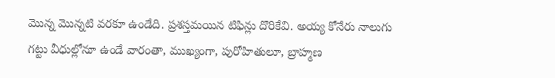మొన్న మొన్నటి వరకూ ఉండేది. ప్రశస్తమయిన టిఫిన్లు దొరికేవి. అయ్య కోనేరు నాలుగు గట్టు వీధుల్లోనూ ఉండే వారంతా, ముఖ్యంగా, పురోహితులూ, బ్రాహ్మణ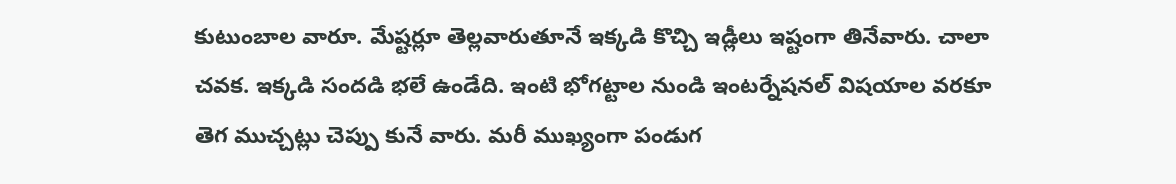కుటుంబాల వారూ. మేష్టర్లూ తెల్లవారుతూనే ఇక్కడి కొచ్చి ఇడ్లీలు ఇష్టంగా తినేవారు. చాలా చవక. ఇక్కడి సందడి భలే ఉండేది. ఇంటి భోగట్టాల నుండి ఇంటర్నేషనల్ విషయాల వరకూ తెగ ముచ్చట్లు చెప్పు కునే వారు. మరీ ముఖ్యంగా పండుగ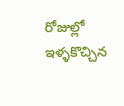రోజుల్లో ఇళ్ళకొచ్చిన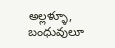అల్లళ్ళూ, బంధువులూ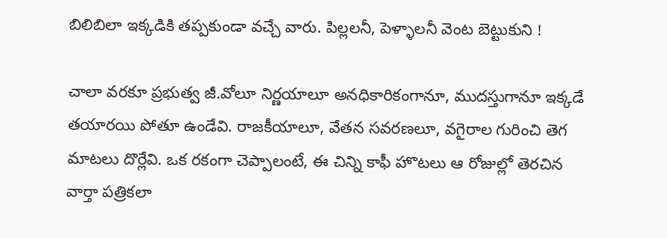బిలిబిలా ఇక్కడికి తప్పకుండా వచ్చే వారు. పిల్లలనీ, పెళ్ళాలనీ వెంట బెట్టుకుని !

చాలా వరకూ ప్రభుత్వ జీ.వోలూ నిర్ణయాలూ అనధికారికంగానూ, ముదస్తుగానూ ఇక్కడే తయారయి పోతూ ఉండేవి. రాజకీయాలూ, వేతన సవరణలూ, వగైరాల గురించి తెగ మాటలు దొర్లేవి. ఒక రకంగా చెప్పాలంటే, ఈ చిన్ని కాఫీ హొటలు ఆ రోజుల్లో తెరచిన వార్తా పత్రికలా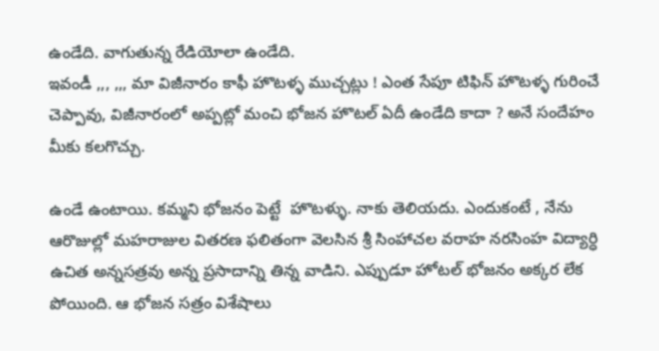ఉండేది. వాగుతున్న రేడియోలా ఉండేది.
ఇవండీ ,,, ,,, మా విజీనారం కాఫీ హొటళ్ళ ముచ్చట్లు ! ఎంత సేపూ టిఫిన్ హొటళ్ళ గురించే చెప్పావు, విజీనారంలో అప్పట్లో మంచి భోజన హొటల్ ఏదీ ఉండేది కాదా ? అనే సందేహం మీకు కలగొచ్చు.

ఉండే ఉంటాయి. కమ్మని భోజనం పెట్టే  హొటళ్ళు. నాకు తెలియదు. ఎందుకంటే , నేను ఆరొజుల్లో మహరాజుల వితరణ ఫలితంగా వెలసిన శ్రీ సింహాచల వరాహ నరసింహ విద్యార్ధి ఉచిత అన్నసత్రవు అన్న ప్రసాదాన్ని తిన్న వాడిని. ఎప్పుడూ హోటల్ భోజనం అక్కర లేక పోయింది. ఆ భోజన సత్రం విశేషాలు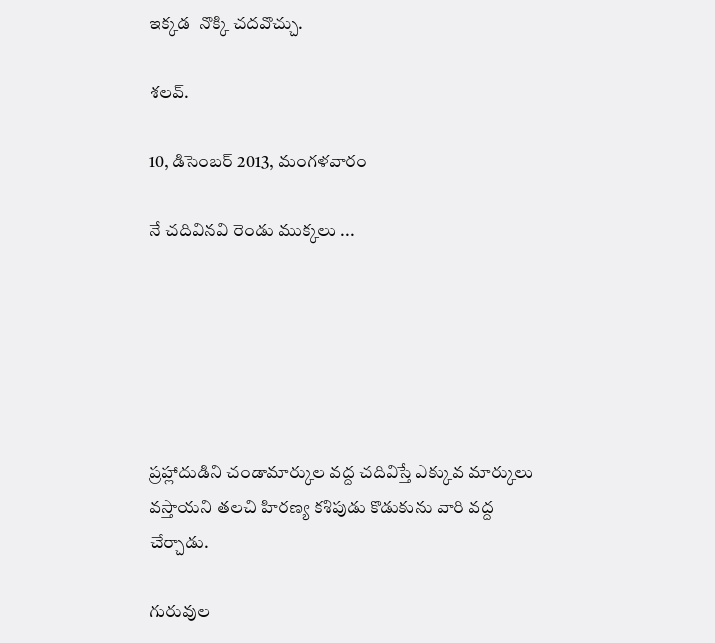ఇక్కడ  నొక్కి చదవొచ్చు.

శలవ్.

10, డిసెంబర్ 2013, మంగళవారం

నే చదివినవి రెండు ముక్కలు ...






ప్రహ్లాదుడిని చండామార్కుల వద్ద చదివిస్తే ఎక్కువ మార్కులు వస్తాయని తలచి హిరణ్య కశిపుడు కొడుకును వారి వద్ద చేర్చాడు.

గురువుల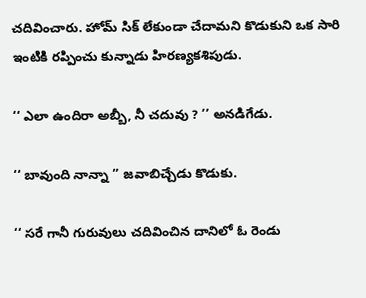చదివించారు. హోమ్ సిక్ లేకుండా చేదామని కొడుకుని ఒక సారి ఇంటికి రప్పించు కున్నాడు హిరణ్యకశిపుడు.

‘‘ ఎలా ఉందిరా అబ్బీ, నీ చదువు ? ’’ అనడిగేడు.

‘‘ బావుంది నాన్నా ’’ జవాబిచ్చేడు కొడుకు.

‘‘ సరే గానీ గురువులు చదివించిన దానిలో ఓ రెండు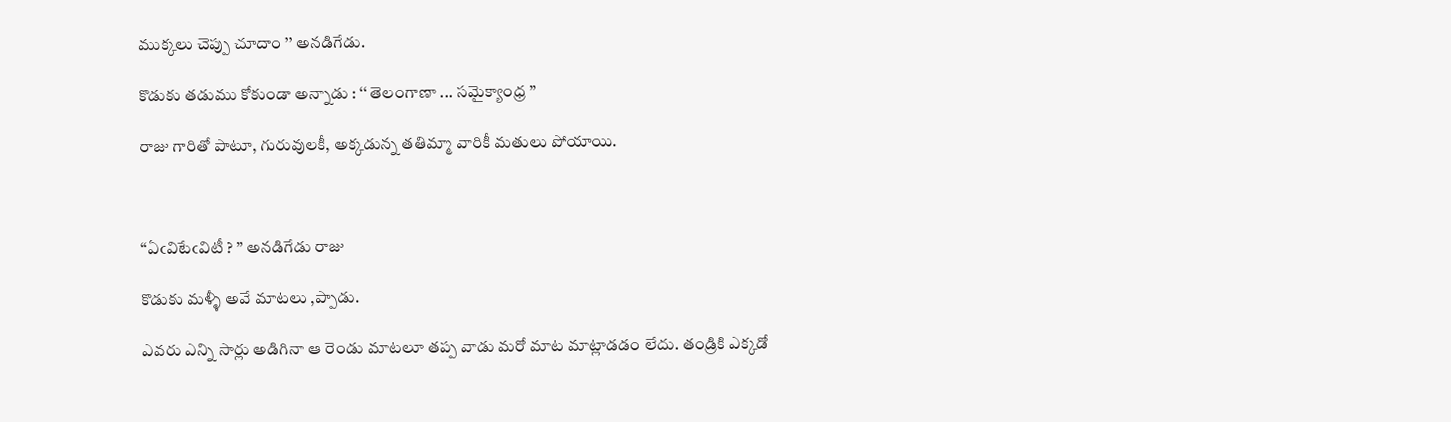ముక్కలు చెప్పు చూదాం ’’ అనడిగేడు.

కొడుకు తడుము కోకుండా అన్నాడు : ‘‘ తెలంగాణా ... సమైక్యాంధ్ర ’’

రాజు గారితో పాటూ, గురువులకీ, అక్కడున్న తతిమ్మా వారికీ మతులు పోయాయి.



‘‘ఏఁవిటేఁవిటీ ? ’’ అనడిగేడు రాజు

కొడుకు మళ్ళీ అవే మాటలు ,ప్పాడు.

ఎవరు ఎన్ని సార్లు అడిగినా ఆ రెండు మాటలూ తప్ప వాడు మరో మాట మాట్లాడడం లేదు. తండ్రికి ఎక్కడో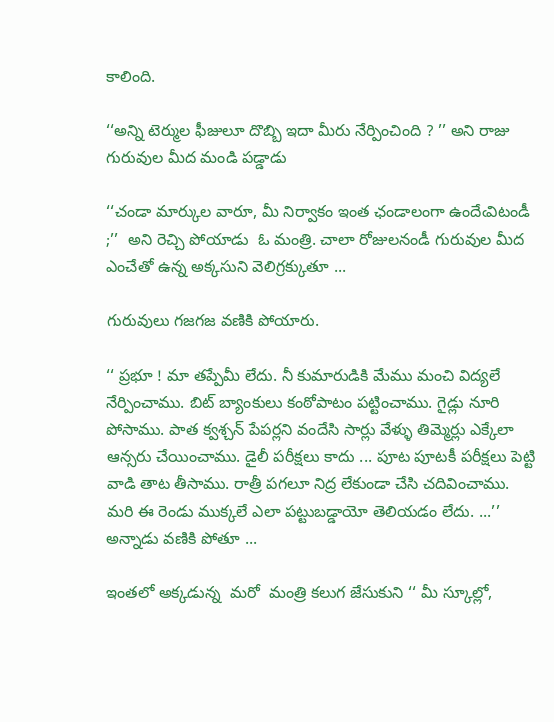కాలింది.

‘‘అన్ని టెర్ముల ఫీజులూ దొబ్బి ఇదా మీరు నేర్పించింది ? ’’ అని రాజు గురువుల మీద మండి పడ్డాడు

‘‘చండా మార్కుల వారూ, మీ నిర్వాకం ఇంత ఛండాలంగా ఉందేఁవిటండీ ;’’  అని రెచ్చి పోయాడు  ఓ మంత్రి. చాలా రోజులనండీ గురువుల మీద ఎంచేతో ఉన్న అక్కసుని వెలిగ్రక్కుతూ ...

గురువులు గజగజ వణికి పోయారు.

‘‘ ప్రభూ ! మా తప్పేమీ లేదు. నీ కుమారుడికి మేము మంచి విద్యలే నేర్పించాము. బిట్ బ్యాంకులు కంఠోపాటం పట్టించాము. గైడ్లు నూరి పోసాము. పాత క్వశ్చన్ పేపర్లని వందేసి సార్లు వేళ్ళు తిమ్మెర్లు ఎక్కేలా ఆన్సరు చేయించాము. డైలీ పరీక్షలు కాదు ... పూట పూటకీ పరీక్షలు పెట్టి వాడి తాట తీసాము. రాత్రీ పగలూ నిద్ర లేకుండా చేసి చదివించాము. మరి ఈ రెండు ముక్కలే ఎలా పట్టుబడ్డాయో తెలియడం లేదు. ...’’ అన్నాడు వణికి పోతూ ...

ఇంతలో అక్కడున్న  మరో  మంత్రి కలుగ జేసుకుని ‘‘ మీ స్కూల్లో,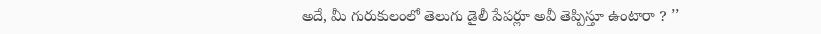అదే, మీ గురుకులంలో తెలుగు డైలీ పేపర్లూ అవీ తెప్పిస్తూ ఉంటారా ? ’’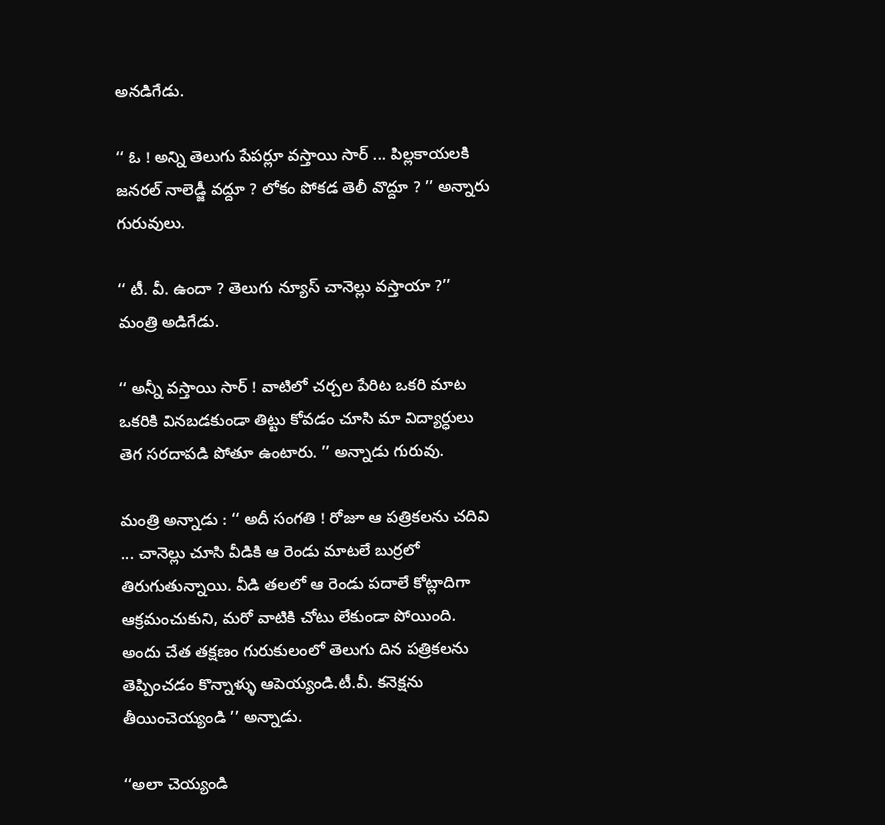అనడిగేడు.

‘‘ ఓ ! అన్ని తెలుగు పేపర్లూ వస్తాయి సార్ ... పిల్లకాయలకి జనరల్ నాలెడ్జీ వద్దూ ? లోకం పోకడ తెలీ వొద్దూ ? ’’ అన్నారు గురువులు.

‘‘ టీ. వీ. ఉందా ? తెలుగు న్యూస్ చానెల్లు వస్తాయా ?’’ మంత్రి అడిగేడు.

‘‘ అన్నీ వస్తాయి సార్ ! వాటిలో చర్చల పేరిట ఒకరి మాట ఒకరికి వినబడకుండా తిట్టు కోవడం చూసి మా విద్యార్ధులు తెగ సరదాపడి పోతూ ఉంటారు. ’’ అన్నాడు గురువు.

మంత్రి అన్నాడు : ‘‘ అదీ సంగతి ! రోజూ ఆ పత్రికలను చదివి ... చానెల్లు చూసి వీడికి ఆ రెండు మాటలే బుర్రలో తిరుగుతున్నాయి. వీడి తలలో ఆ రెండు పదాలే కోట్లాదిగా ఆక్రమంచుకుని, మరో వాటికి చోటు లేకుండా పోయింది. అందు చేత తక్షణం గురుకులంలో తెలుగు దిన పత్రికలను తెప్పించడం కొన్నాళ్ళు ఆపెయ్యండి.టీ.వీ. కనెక్షను తీయించెయ్యండి ’’ అన్నాడు.

‘‘అలా చెయ్యండి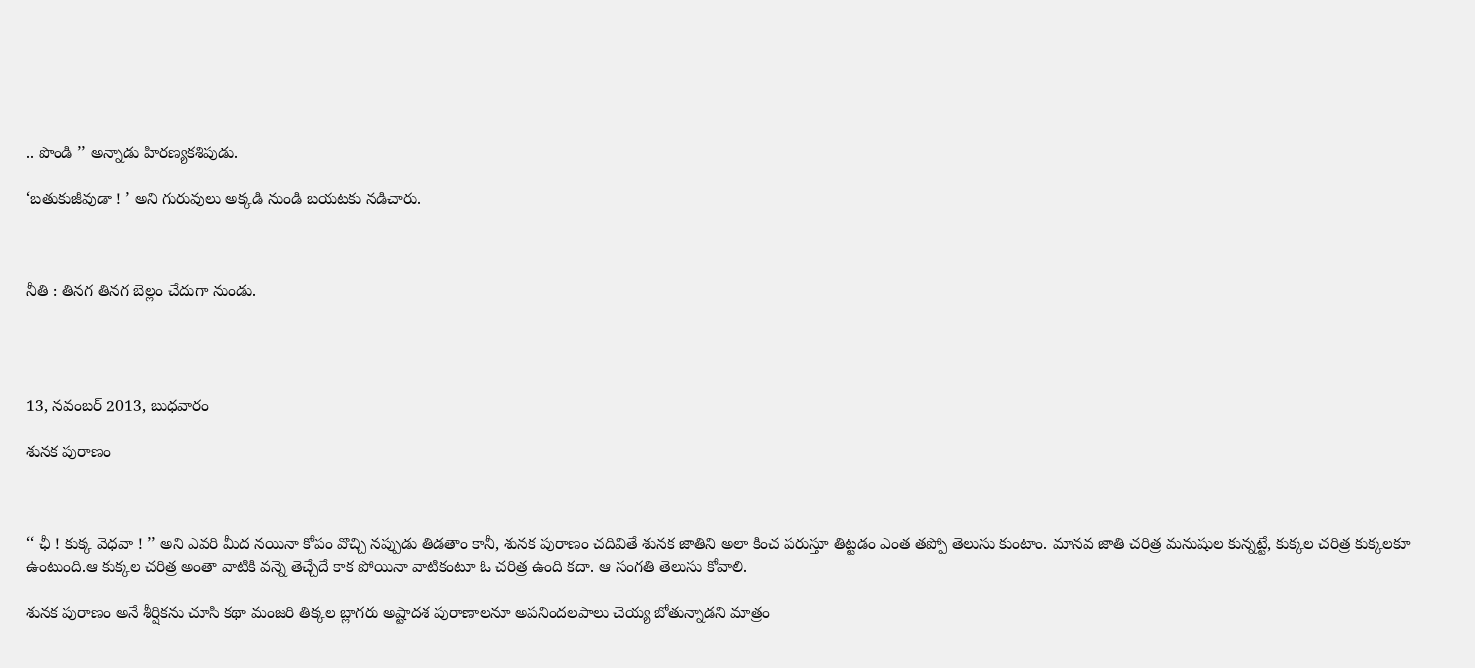.. పొండి ’’ అన్నాడు హిరణ్యకశిపుడు.

‘బతుకుజీవుడా ! ’ అని గురువులు అక్కడి నుండి బయటకు నడిచారు.



నీతి : తినగ తినగ బెల్లం చేదుగా నుండు.




13, నవంబర్ 2013, బుధవారం

శునక పురాణం



‘‘ ఛీ ! కుక్క వెధవా ! ’’ అని ఎవరి మీద నయినా కోపం వొచ్చి నప్పుడు తిడతాం కానీ, శునక పురాణం చదివితే శునక జాతిని అలా కించ పరుస్తూ తిట్టడం ఎంత తప్పో తెలుసు కుంటాం. మానవ జాతి చరిత్ర మనుషుల కున్నట్టే, కుక్కల చరిత్ర కుక్కలకూ ఉంటుంది.ఆ కుక్కల చరిత్ర అంతా వాటికి వన్నె తెచ్చేదే కాక పోయినా వాటికంటూ ఓ చరిత్ర ఉంది కదా. ఆ సంగతి తెలుసు కోవాలి.

శునక పురాణం అనే శీర్షికను చూసి కథా మంజరి తిక్కల బ్లాగరు అష్టాదశ పురాణాలనూ అపనిందలపాలు చెయ్య బోతున్నాడని మాత్రం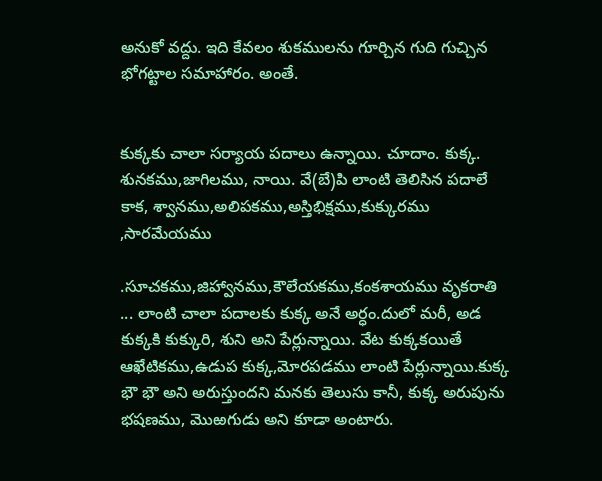అనుకో వద్దు. ఇది కేవలం శుకములను గూర్చిన గుది గుచ్చిన భోగట్టాల సమాహారం. అంతే.


కుక్కకు చాలా సర్యాయ పదాలు ఉన్నాయి. చూదాం. కుక్క. శునకము,జాగిలము, నాయి. వే(బే)పి లాంటి తెలిసిన పదాలే కాక, శ్వానము,అలిపకము,అస్తిభిక్షము,కుక్కురము ,సారమేయము

.సూచకము,జిహ్వానము,కౌలేయకము,కంకశాయము వృకరాతి ... లాంటి చాలా పదాలకు కుక్క అనే అర్ధం.దులో మరీ, అడ కుక్కకి కుక్కురి, శుని అని పేర్లున్నాయి. వేట కుక్కకయితే ఆఖేటికము,ఉడుప కుక్క,మోరపడము లాంటి పేర్లున్నాయి.కుక్క భౌ భౌ అని అరుస్తుందని మనకు తెలుసు కానీ, కుక్క అరుపును భషణము, మొఱగుడు అని కూడా అంటారు.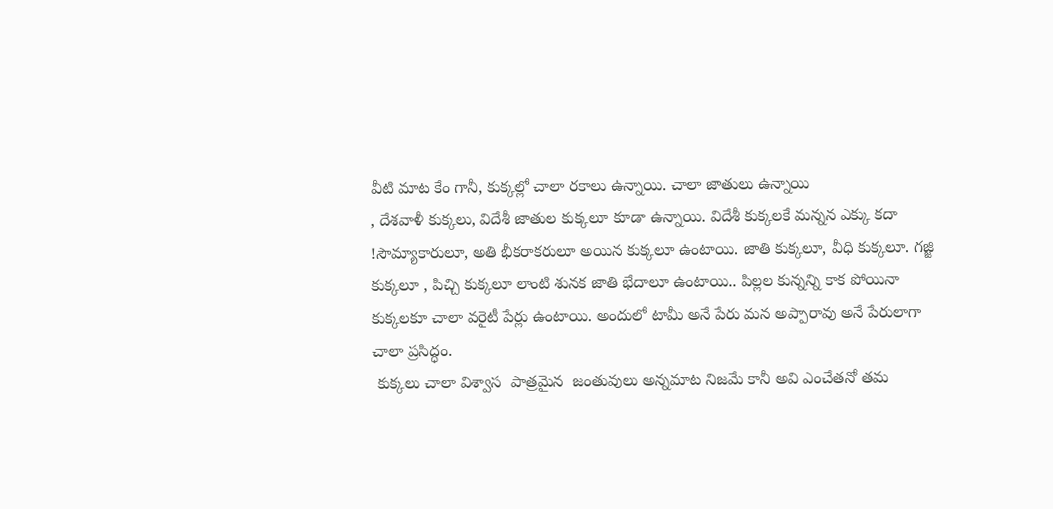వీటి మాట కేం గానీ, కుక్కల్లో చాలా రకాలు ఉన్నాయి. చాలా జాతులు ఉన్నాయి
, దేశవాళీ కుక్కలు, విదేశీ జాతుల కుక్కలూ కూడా ఉన్నాయి. విదేశీ కుక్కలకే మన్నన ఎక్కు కదా !సౌమ్యాకారులూ, అతి భీకరాకరులూ అయిన కుక్కలూ ఉంటాయి. జాతి కుక్కలూ, వీధి కుక్కలూ. గజ్జి కుక్కలూ , పిచ్చి కుక్కలూ లాంటి శునక జాతి భేదాలూ ఉంటాయి.. పిల్లల కున్నన్ని కాక పోయినా కుక్కలకూ చాలా వరైటీ పేర్లు ఉంటాయి. అందులో టామీ అనే పేరు మన అప్పారావు అనే పేరులాగా చాలా ప్రసిద్ధం.
 కుక్కలు చాలా విశ్వాస  పాత్రమైన  జంతువులు అన్నమాట నిజమే కానీ అవి ఎంచేతనో తమ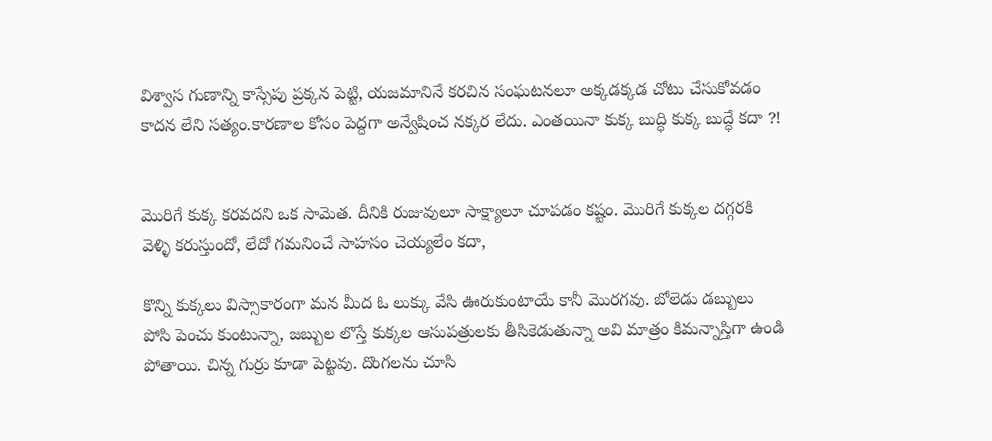విశ్వాస గుణాన్ని కాస్సేపు ప్రక్కన పెట్టి, యజమానినే కరచిన సంఘటనలూ అక్కడక్కడ చోటు చేసుకోవడం కాదన లేని సత్యం.కారణాల కోసం పెద్దగా అన్వేషించ నక్కర లేదు. ఎంతయినా కుక్క బుద్ధి కుక్క బుద్ధే కదా ?!


మొరిగే కుక్క కరవదని ఒక సామెత. దీనికి రుజువులూ సాక్ష్యాలూ చూపడం కష్టం. మొరిగే కుక్కల దగ్గరకి వెళ్ళి కరుస్తుందో, లేదో గమనించే సాహసం చెయ్యలేం కదా,

కొన్ని కుక్కలు విస్సాకారంగా మన మీద ఓ లుక్కు వేసి ఊరుకుంటాయే కానీ మొరగవు. బోలెడు డబ్బులు పోసి పెంచు కుంటున్నా, జబ్బుల లొస్తే కుక్కల ఆసుపత్రులకు తీసికెడుతున్నా అవి మాత్రం కిమన్నాస్తిగా ఉండి పోతాయి. చిన్న గుర్రు కూడా పెట్టవు. దొంగలను చూసి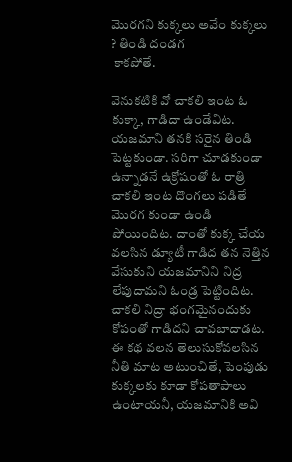మొరగని కుక్కలు అవేం కుక్కలు ? తిండి దండగ
 కాకపోతే.

వెనుకటికి వో చాకలి ఇంట ఓ కుక్కా, గాడిదా ఉండేవిట. యజమాని తనకి సరైన తిండి పెట్టకుండా. సరిగా చూడకుండా ఉన్నాడనే ఉక్రోషంతో ఓ రాత్రి చాకలి ఇంట దొంగలు పడితే మొరగ కుండా ఉండి పోయిందిట. దాంతో కుక్క చేయ వలసిన డ్యూటీ గాడిద తన నెత్తిన వేసుకుని యజమానిని నిద్ర లేపుదామని ఓండ్ర పెట్టిందిట. చాకలి నిద్రా భంగమైనందుకు కోపంతో గాడిదని చావబాదాడట. ఈ కథ వలన తెలుసుకోవలసిన నీతి మాట అటుంచితే, పెంపుడు కుక్కలకు కూడా కోపతాపాలు ఉంటాయనీ, యజమానికి అవి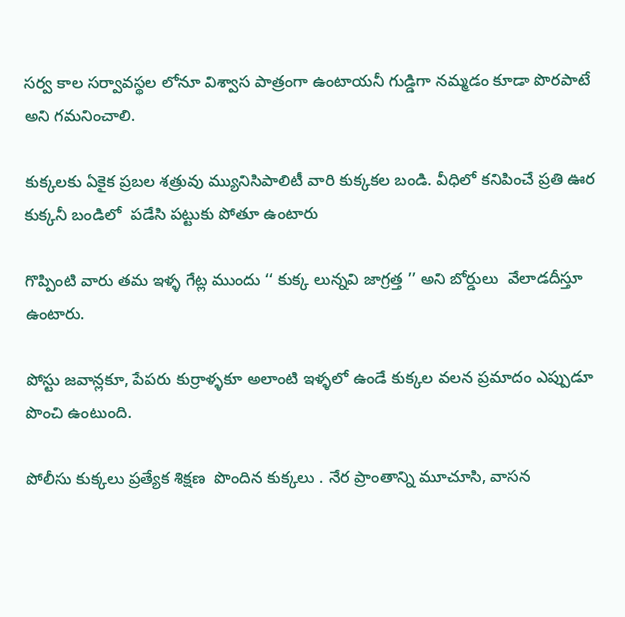సర్వ కాల సర్వావస్థల లోనూ విశ్వాస పాత్రంగా ఉంటాయనీ గుడ్డిగా నమ్మడం కూడా పొరపాటే అని గమనించాలి.

కుక్కలకు ఏకైక ప్రబల శత్రువు మ్యునిసిపాలిటీ వారి కుక్కకల బండి. వీధిలో కనిపించే ప్రతి ఊర కుక్కనీ బండిలో  పడేసి పట్టుకు పోతూ ఉంటారు

గొప్పింటి వారు తమ ఇళ్ళ గేట్ల ముందు ‘‘ కుక్క లున్నవి జాగ్రత్త ’’ అని బోర్డులు  వేలాడదీస్తూ ఉంటారు.

పోస్టు జవాన్లకూ, పేపరు కుర్రాళ్ళకూ అలాంటి ఇళ్ళలో ఉండే కుక్కల వలన ప్రమాదం ఎప్పుడూ పొంచి ఉంటుంది.

పోలీసు కుక్కలు ప్రత్యేక శిక్షణ  పొందిన కుక్కలు . నేర ప్రాంతాన్ని మూచూసి, వాసన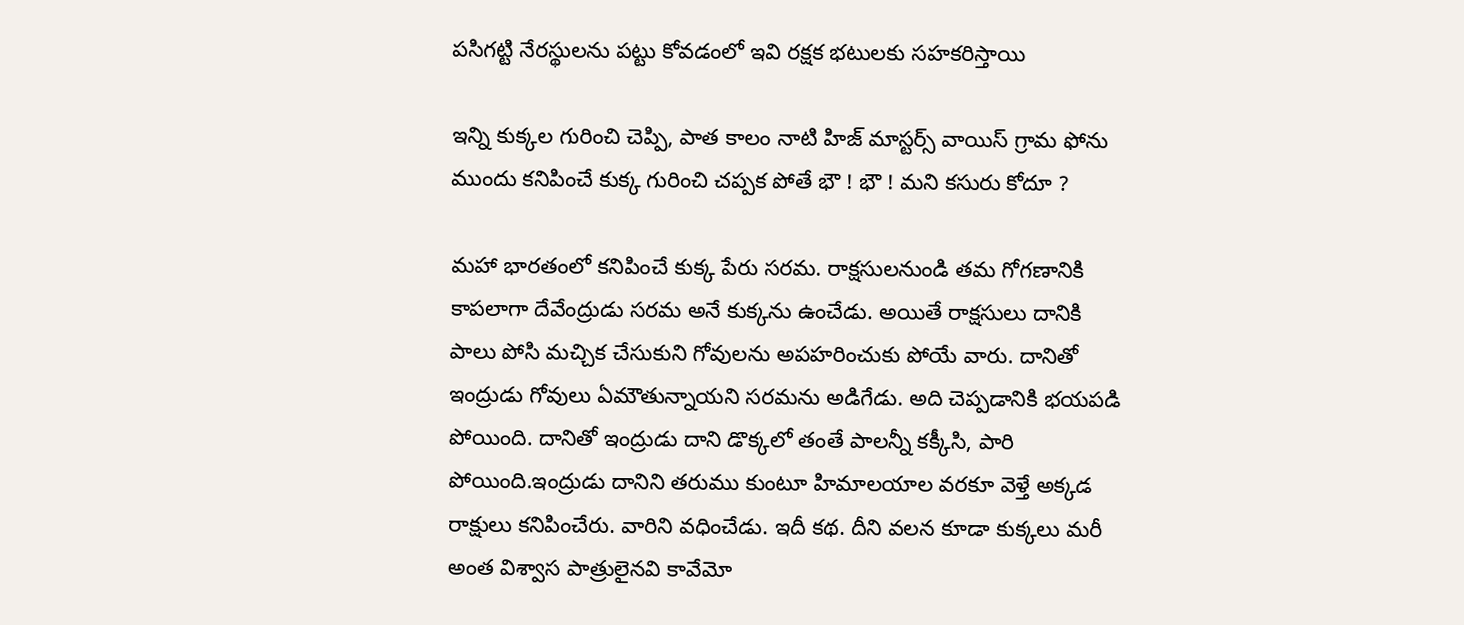పసిగట్టి నేరస్థులను పట్టు కోవడంలో ఇవి రక్షక భటులకు సహకరిస్తాయి

ఇన్ని కుక్కల గురించి చెప్పి, పాత కాలం నాటి హిజ్ మాస్టర్స్ వాయిస్ గ్రామ ఫోను ముందు కనిపించే కుక్క గురించి చప్పక పోతే భౌ ! భౌ ! మని కసురు కోదూ ?

మహా భారతంలో కనిపించే కుక్క పేరు సరమ. రాక్షసులనుండి తమ గోగణానికి కాపలాగా దేవేంద్రుడు సరమ అనే కుక్కను ఉంచేడు. అయితే రాక్షసులు దానికి పాలు పోసి మచ్చిక చేసుకుని గోవులను అపహరించుకు పోయే వారు. దానితో ఇంద్రుడు గోవులు ఏమౌతున్నాయని సరమను అడిగేడు. అది చెప్పడానికి భయపడి పోయింది. దానితో ఇంద్రుడు దాని డొక్కలో తంతే పాలన్నీ కక్కీసి, పారి పోయింది.ఇంద్రుడు దానిని తరుము కుంటూ హిమాలయాల వరకూ వెళ్తే అక్కడ రాక్షులు కనిపించేరు. వారిని వధించేడు. ఇదీ కథ. దీని వలన కూడా కుక్కలు మరీ అంత విశ్వాస పాత్రులైనవి కావేమో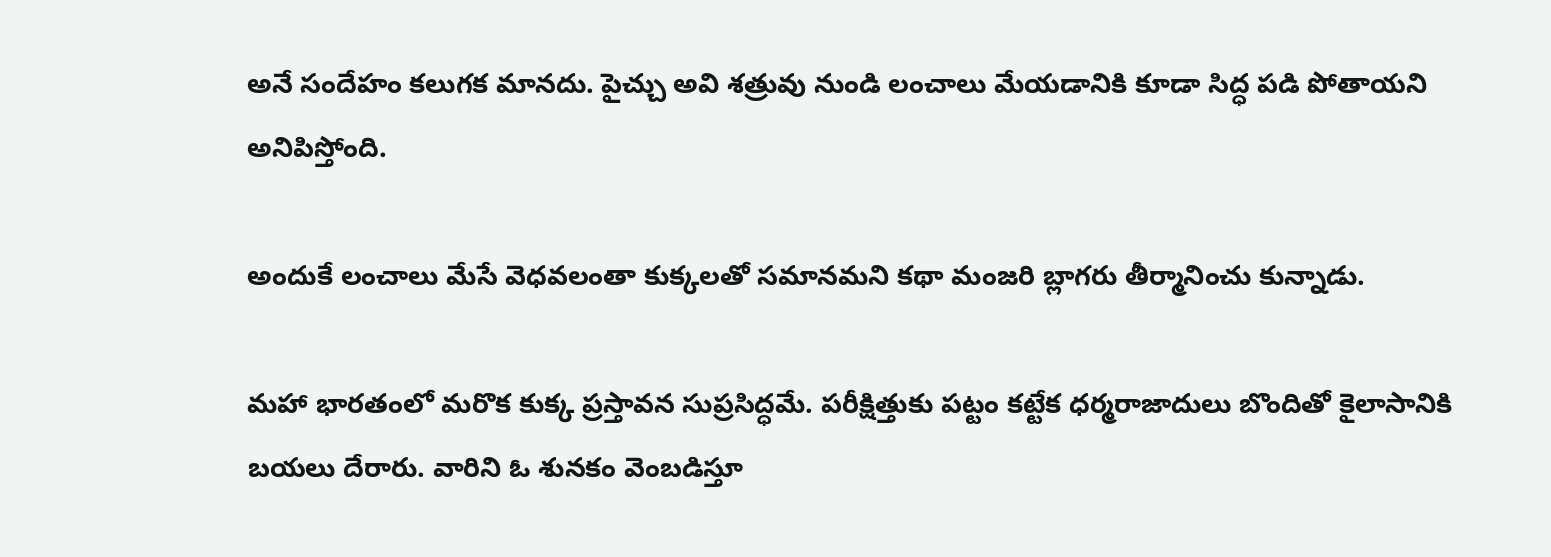అనే సందేహం కలుగక మానదు. పైచ్చు అవి శత్రువు నుండి లంచాలు మేయడానికి కూడా సిద్ధ పడి పోతాయని అనిపిస్తోంది.

అందుకే లంచాలు మేసే వెధవలంతా కుక్కలతో సమానమని కథా మంజరి బ్లాగరు తీర్మానించు కున్నాడు.

మహా భారతంలో మరొక కుక్క ప్రస్తావన సుప్రసిద్ధమే. పరీక్షిత్తుకు పట్టం కట్టేక ధర్మరాజాదులు బొందితో కైలాసానికి బయలు దేరారు. వారిని ఓ శునకం వెంబడిస్తూ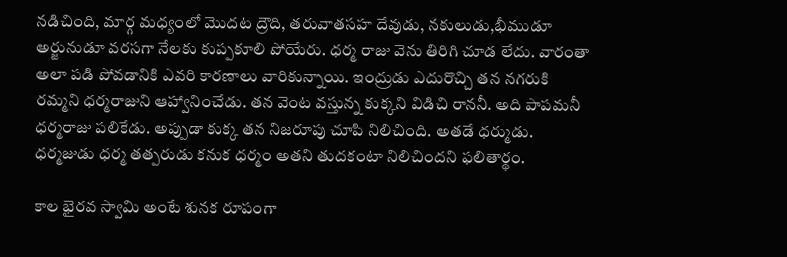నడిచింది, మార్గ మధ్యంలో మొదట ద్రౌది, తరువాతసహ దేవుడు, నకులుడు,భీముడూ అర్జునుడూ వరసగా నేలకు కుప్పకూలి పోయేరు. ధర్మ రాజు వెను తిరిగి చూడ లేదు. వారంతా అలా పడి పోవడానికి ఎవరి కారణాలు వారికున్నాయి. ఇంద్రుడు ఎదురొచ్చి తన నగరుకి రమ్మని ధర్మరాజుని ఆహ్వానించేడు. తన వెంట వస్తున్న కుక్కని విడిచి రాననీ. అది పాపమనీ ధర్మరాజు పలికేడు. అప్పుడా కుక్క తన నిజరూపు చూపి నిలిచింది. అతడే ధర్ముడు. ధర్మజుడు ధర్మ తత్పరుడు కనుక ధర్మం అతని తుదకంటా నిలిచిందని ఫలితార్థం.

కాల భైరవ స్వామి అంటే శునక రూపంగా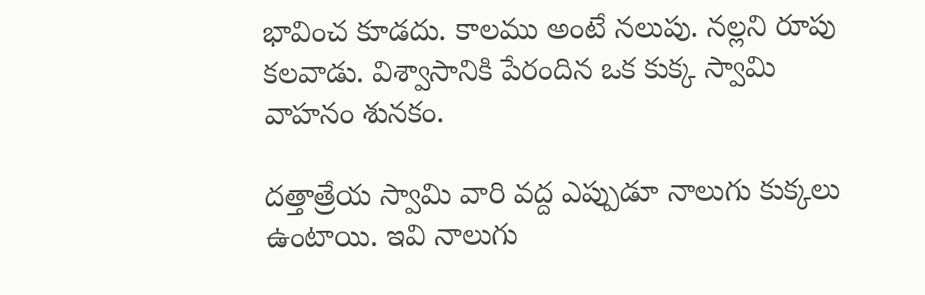భావించ కూడదు. కాలము అంటే నలుపు. నల్లని రూపు కలవాడు. విశ్వాసానికి పేరందిన ఒక కుక్క స్వామి వాహనం శునకం.

దత్తాత్రేయ స్వామి వారి వద్ద ఎప్పుడూ నాలుగు కుక్కలు ఉంటాయి. ఇవి నాలుగు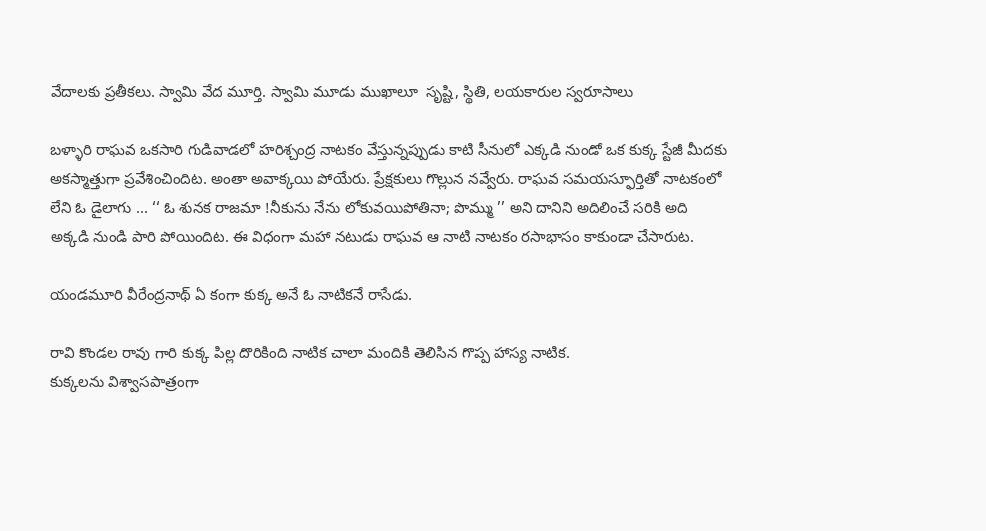వేదాలకు ప్రతీకలు. స్వామి వేద మూర్తి. స్వామి మూడు ముఖాలూ  సృష్టి, స్థితి, లయకారుల స్వరూసాలు

బళ్ళారి రాఘవ ఒకసారి గుడివాడలో హరిశ్చంద్ర నాటకం వేస్తున్నప్పుడు కాటి సీనులో ఎక్కడి నుండో ఒక కుక్క స్టేజీ మీదకు అకస్మాత్తుగా ప్రవేశించిందిట. అంతా అవాక్కయి పోయేరు. ప్రేక్షకులు గొల్లున నవ్వేరు. రాఘవ సమయస్ఫూర్తితో నాటకంలో లేని ఓ డైలాగు ... ‘‘ ఓ శునక రాజమా !నీకును నేను లోకువయిపోతినా; పొమ్ము ’’ అని దానిని అదిలించే సరికి అది అక్కడి నుండి పారి పోయిందిట. ఈ విధంగా మహా నటుడు రాఘవ ఆ నాటి నాటకం రసాభాసం కాకుండా చేసారుట.

యండమూరి వీరేంద్రనాథ్ ఏ కంగా కుక్క అనే ఓ నాటికనే రాసేడు.

రావి కొండల రావు గారి కుక్క పిల్ల దొరికింది నాటిక చాలా మందికి తెలిసిన గొప్ప హాస్య నాటిక.
కుక్కలను విశ్వాసపాత్రంగా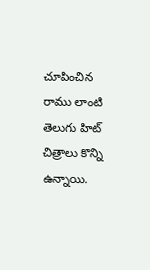చూపించిన రాము లాంటి తెలుగు హిట్ చిత్రాలు కొన్ని ఉన్నాయి.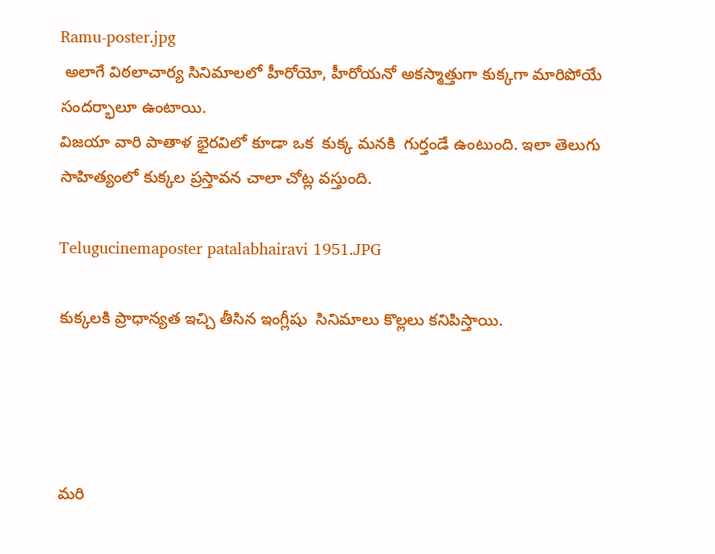Ramu-poster.jpg
 అలాగే విఠలాచార్య సినిమాలలో హీరోయో, హీరోయనో అకస్మాత్తుగా కుక్కగా మారిపోయే సందర్భాలూ ఉంటాయి.
విజయా వారి పాతాళ భైరవిలో కూడా ఒక  కుక్క మనకి  గుర్తండే ఉంటుంది. ఇలా తెలుగు సాహిత్యంలో కుక్కల ప్రస్తావన చాలా చోట్ల వస్తుంది.

Telugucinemaposter patalabhairavi 1951.JPG

కుక్కలకి ప్రాధాన్యత ఇచ్చి తీసిన ఇంగ్లీషు  సినిమాలు కొల్లలు కనిపిస్తాయి.




మరి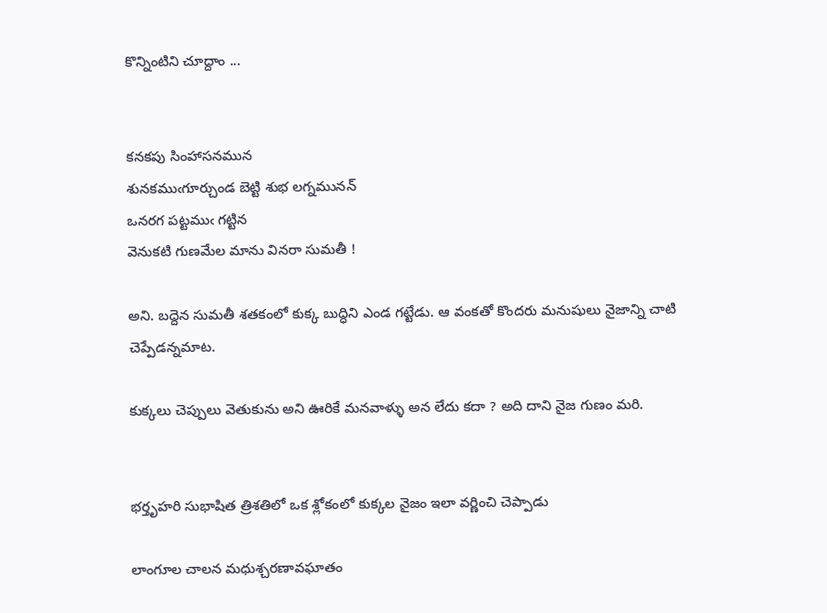కొన్నింటిని చూద్దాం ...


కనకపు సింహాసనమున
శునకముఁగూర్చుండ బెట్టి శుభ లగ్నమునన్
ఒనరగ పట్టముఁ గట్టిన
వెనుకటి గుణమేల మాను వినరా సుమతీ !

అని. బద్దెన సుమతీ శతకంలో కుక్క బుద్ధిని ఎండ గట్టేడు. ఆ వంకతో కొందరు మనుషులు నైజాన్ని చాటి చెప్పేడన్నమాట.

కుక్కలు చెప్పులు వెతుకును అని ఊరికే మనవాళ్ళు అన లేదు కదా ? అది దాని నైజ గుణం మరి.


భర్తృహరి సుభాషిత త్రిశతిలో ఒక శ్లోకంలో కుక్కల నైజం ఇలా వర్ణించి చెప్పాడు

లాంగూల చాలన మధుశ్చరణావఘాతం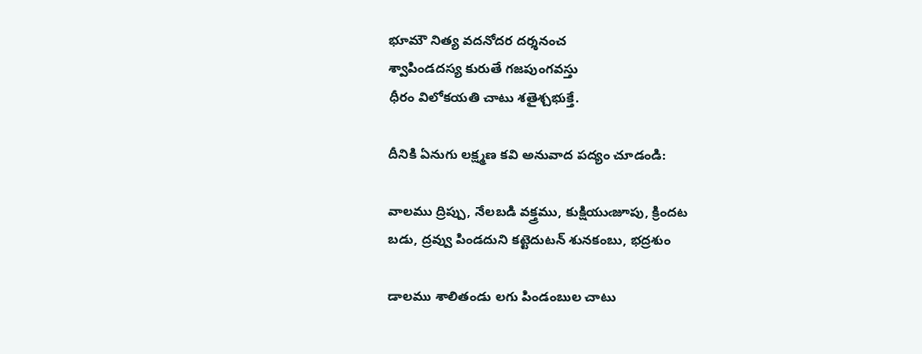భూమౌ నిత్య వదనోదర దర్శనంచ
శ్వాపిండదస్య కురుతే గజపుంగవస్తు
ధీరం విలోకయతి చాటు శతైశ్చభుక్తే.

దీనికి ఏనుగు లక్ష్మణ కవి అనువాద పద్యం చూడండి:

వాలము ద్రిప్పు, నేలబడి వక్త్రము, కుక్షియుఁజూపు, క్రిందట
బడు, ద్రవ్వు పిండదుని కట్టెదుటన్ శునకంబు, భద్రశుం

డాలము శాలితండు లగు పిండంబుల చాటు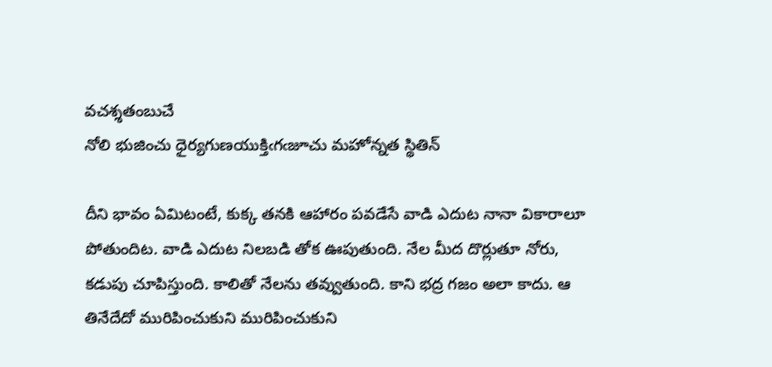వచశ్శతంబుచే
నోలి భుజించు ధైర్యగుణయుక్తిఁగఁజూచు మహోన్నత స్థితిన్

దీని భావం ఏమిటంటే, కుక్క తనకి ఆహారం పవడేసే వాడి ఎదుట నానా వికారాలూ పోతుందిట. వాడి ఎదుట నిలబడి తోక ఊపుతుంది. నేల మీద దొర్లుతూ నోరు, కడుపు చూపిస్తుంది. కాలితో నేలను తవ్వుతుంది. కాని భద్ర గజం అలా కాదు. ఆ తినేదేదో మురిపించుకుని మురిపించుకుని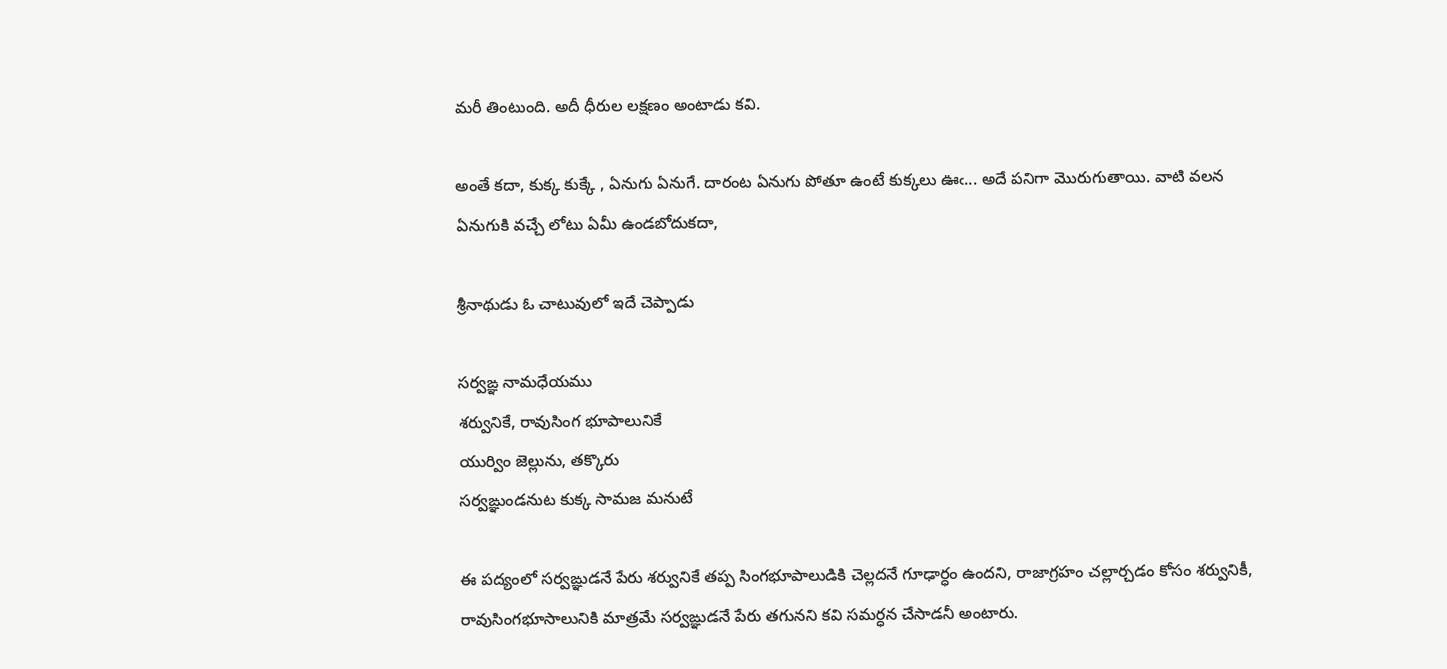మరీ తింటుంది. అదీ ధీరుల లక్షణం అంటాడు కవి.

అంతే కదా, కుక్క కుక్కే , ఏనుగు ఏనుగే. దారంట ఏనుగు పోతూ ఉంటే కుక్కలు ఊఁ... అదే పనిగా మొరుగుతాయి. వాటి వలన ఏనుగుకి వచ్చే లోటు ఏమీ ఉండబోదుకదా,

శ్రీనాథుడు ఓ చాటువులో ఇదే చెప్పాడు

సర్వఙ్ఞ నామధేయము
శర్వునికే, రావుసింగ భూపాలునికే
యుర్విం జెల్లును, తక్కొరు
సర్వఙ్ఞుండనుట కుక్క సామజ మనుటే

ఈ పద్యంలో సర్వఙ్ఞుడనే పేరు శర్వునికే తప్ప సింగభూపాలుడికి చెల్లదనే గూఢార్ధం ఉందని, రాజాగ్రహం చల్లార్చడం కోసం శర్వునికీ, రావుసింగభూసాలునికి మాత్రమే సర్వఙ్ఞుడనే పేరు తగునని కవి సమర్ధన చేసాడనీ అంటారు.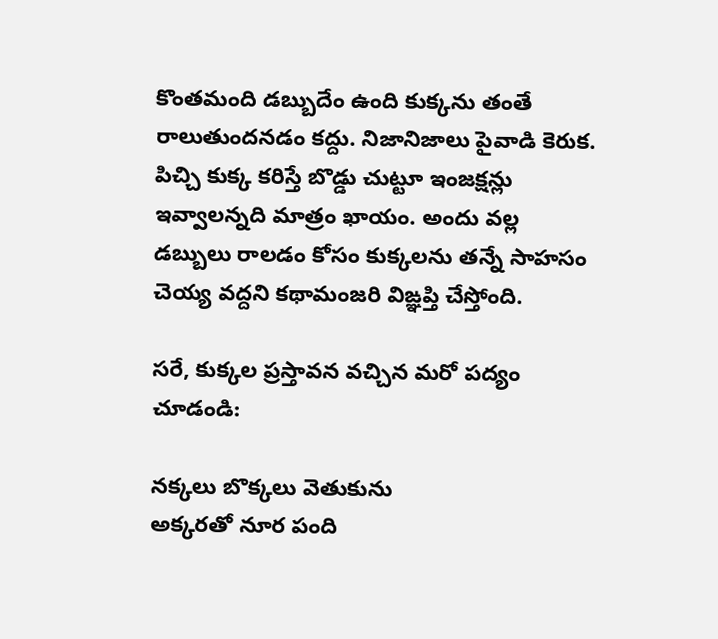కొంతమంది డబ్బుదేం ఉంది కుక్కను తంతే రాలుతుందనడం కద్దు. నిజానిజాలు పైవాడి కెరుక. పిచ్చి కుక్క కరిస్తే బొడ్డు చుట్టూ ఇంజక్షన్లు ఇవ్వాలన్నది మాత్రం ఖాయం. అందు వల్ల డబ్బులు రాలడం కోసం కుక్కలను తన్నే సాహసం చెయ్య వద్దని కథామంజరి విఙ్ఞప్తి చేస్తోంది.

సరే, కుక్కల ప్రస్తావన వచ్చిన మరో పద్యం చూడండి:

నక్కలు బొక్కలు వెతుకును
అక్కరతో నూర పంది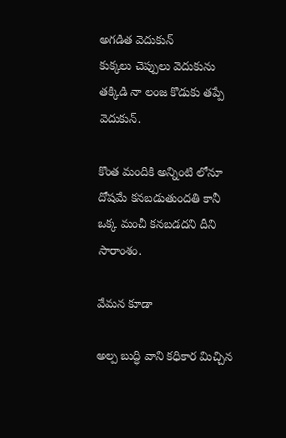అగడిత వెదుకున్
కుక్కలు చెప్పులు వెదుకును
తక్కిడి నా లంజ కొడుకు తప్పే వెదుకున్.

కొంత మందికి అన్నింటి లోనూ దోషమే కనబడుతుందతి కానీ ఒక్క మంచీ కనబడదని దీని సారాంశం.

వేమన కూడా

అల్ప బుద్ధి వాని కధికార మిచ్చిన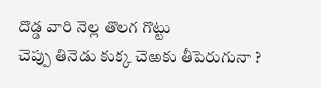దొడ్డ వారి నెల్ల తొలగ గొట్టు
చెప్పు తినెడు కుక్క చెఱకు తీపెరుగునా ?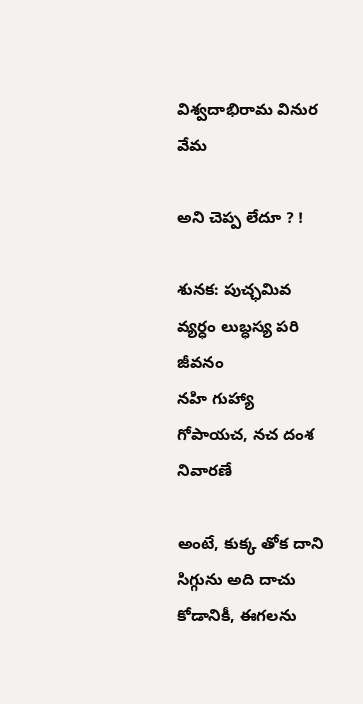విశ్వదాభిరామ వినుర వేమ

అని చెప్ప లేదూ ? !

శునక: పుచ్ఛమివ వ్యర్ధం లుబ్ధస్య పరి జీవనం
నహి గుహ్యా గోపాయచ, నచ దంశ నివారణే

అంటే, కుక్క తోక దాని సిగ్గును అది దాచు కోడానికీ, ఈగలను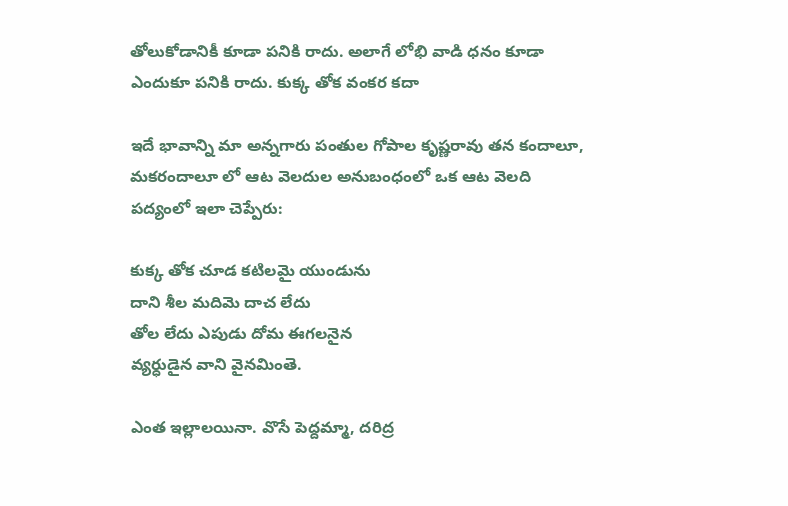తోలుకోడానికీ కూడా పనికి రాదు. అలాగే లోభి వాడి ధనం కూడా ఎందుకూ పనికి రాదు. కుక్క తోక వంకర కదా

ఇదే భావాన్ని మా అన్నగారు పంతుల గోపాల కృష్ణరావు తన కందాలూ, మకరందాలూ లో ఆట వెలదుల అనుబంధంలో ఒక ఆట వెలది పద్యంలో ఇలా చెప్పేరు:

కుక్క తోక చూడ కటిలమై యుండును
దాని శీల మదిమె దాచ లేదు
తోల లేదు ఎపుడు దోమ ఈగలనైన
వ్యర్ధుడైన వాని వైనమింతె.

ఎంత ఇల్లాలయినా. వొసే పెద్దమ్మా, దరిద్ర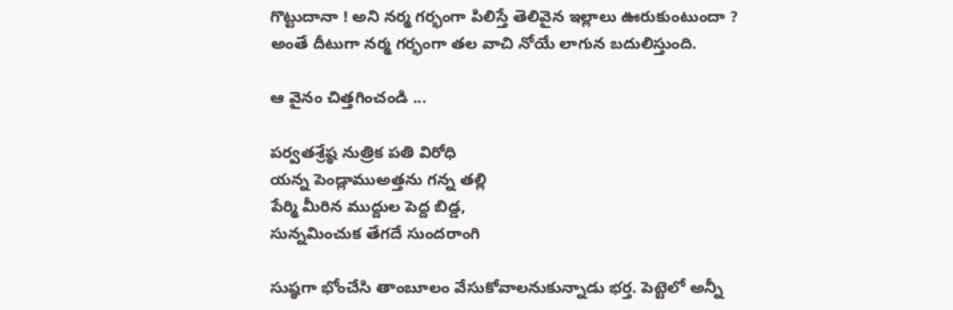గొట్టుదానా ! అని నర్మ గర్భంగా పిలిస్తే తెలివైన ఇల్లాలు ఊరుకుంటుందా ? అంతే దీటుగా నర్మ గర్భంగా తల వాచి నోయే లాగున బదులిస్తుంది.

ఆ వైనం చిత్తగించండి ...

పర్వతశ్రేష్ఠ నుత్రిక పతి విరోధి
యన్న పెండ్లాముఅత్తను గన్న తల్లి
పేర్మి మీరిన ముద్దుల పెద్ద బిడ్డ,
సున్నమించుక తేగదే సుందరాంగి

సుష్ఠగా భోంచేసి తాంబూలం వేసుకోవాలనుకున్నాడు భర్త. పెట్టెలో అన్నీ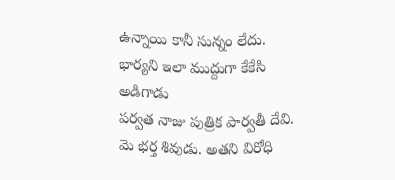ఉన్నాయి కానీ సున్నం లేదు. భార్యని ఇలా ముద్దుగా కేకేసి అడిగాడు
పర్వత నాజు పుత్రిక పార్వతీ దేవి. మె భర్త శివుడు. అతని విరోధి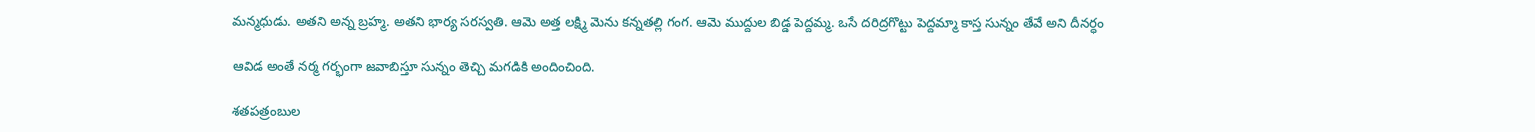మన్మధుడు. అతని అన్న బ్రహ్మ. అతని భార్య సరస్వతి. ఆమె అత్త లక్ష్మి మెను కన్నతల్లి గంగ. ఆమె ముద్దుల బిడ్డ పెద్దమ్మ. ఒసే దరిద్రగొట్టు పెద్దమ్మా కాస్త సున్నం తేవే అని దీనర్ధం

ఆవిడ అంతే నర్మ గర్భంగా జవాబిస్తూ సున్నం తెచ్చి మగడికి అందించింది.

శతపత్రంబుల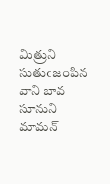మిత్రుని
సుతుఁజంపిన వాని బావ సూనుని మామన్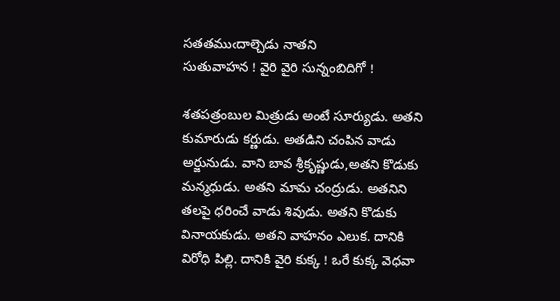సతతముఁదాల్చెడు నాతని
సుతువాహన ! వైరి వైరి సున్నంబిదిగో !

శతపత్రంబుల మిత్రుడు అంటే సూర్యుడు. అతని కుమారుడు కర్ణుడు. అతడిని చంపిన వాడు అర్జునుడు. వాని బావ శ్రీకృష్ణుడు,అతని కొడుకు మన్మధుడు. అతని మామ చంద్రుడు. అతనిని తలపై ధరించే వాడు శివుడు. అతని కొడుకు వినాయకుడు. అతని వాహనం ఎలుక. దానికి విరోధి పిల్లి. దానికి వైరి కుక్క ! ఒరే కుక్క వెధవా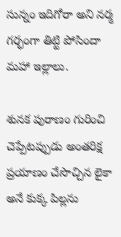సున్నం ఇదిగోరా అని నర్మ గర్భంగా తిట్టి పోసిందా మహా ఇల్లాలు.

శునక పురాణం గురించి చెప్పేటప్పుడు అంతరిక్ష ప్రయాణం చేసొచ్చిన లైకా అనే కుక్క పిల్లను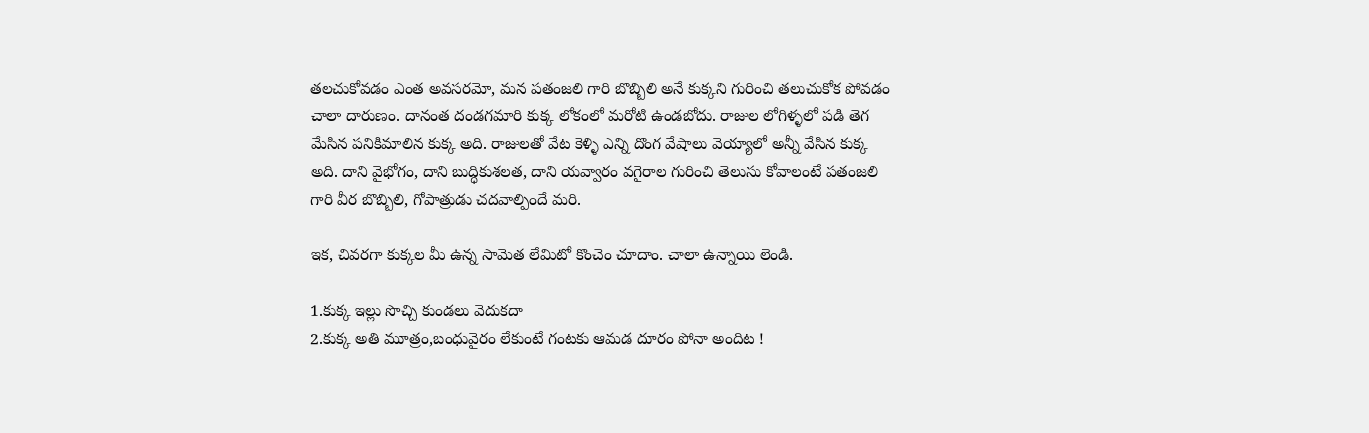తలచుకోవడం ఎంత అవసరమో, మన పతంజలి గారి బొబ్బిలి అనే కుక్కని గురించి తలుచుకోక పోవడం చాలా దారుణం. దానంత దండగమారి కుక్క లోకంలో మరోటి ఉండబోదు. రాజుల లోగిళ్ళలో పడి తెగ మేసిన పనికిమాలిన కుక్క అది. రాజులతో వేట కెళ్ళి ఎన్ని దొంగ వేషాలు వెయ్యాలో అన్నీ వేసిన కుక్క అది. దాని వైభోగం, దాని బుద్ధికుశలత, దాని యవ్వారం వగైరాల గురించి తెలుసు కోవాలంటే పతంజలి గారి వీర బొబ్బిలి, గోపాత్రుడు చదవాల్పిందే మరి.

ఇక, చివరగా కుక్కల మీ ఉన్న సామెత లేమిటో కొంచెం చూదాం. చాలా ఉన్నాయి లెండి.

1.కుక్క ఇల్లు సొచ్చి కుండలు వెదుకదా
2.కుక్క అతి మూత్రం,బంధువైరం లేకుంటే గంటకు ఆమడ దూరం పోనా అందిట !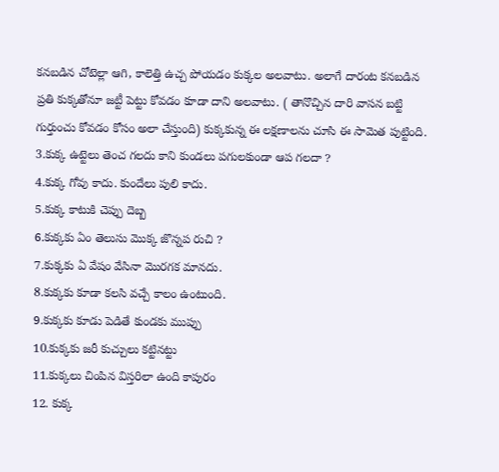కనబడిన చోటెల్లా ఆగి, కాలెత్తి ఉచ్చ పోయడం కుక్కల అలవాటు. అలాగే దారంట కనబడిన ప్రతి కుక్కతోనూ జట్టీ పెట్టు కోవడం కూడా దాని అలవాటు. ( తానొచ్చిన దారి వాసన బట్టి గుర్తుంచు కోవడం కోసం అలా చేస్తుంది) కుక్కకున్న ఈ లక్షణాలను చూసి ఈ సామెత పుట్టింది.
3.కుక్క ఉట్టెలు తెంచ గలదు కాని కుండలు పగులకుండా ఆప గలదా ?
4.కుక్క గోవు కాదు. కుందేలు పులి కాదు.
5.కుక్క కాటుకి చెప్పు దెబ్బ
6.కుక్కకు ఏం తెలుసు మొక్క జొన్నప రుచి ?
7.కుక్కకు ఏ వేషం వేసినా మొరగక మానదు.
8.కుక్కకు కూడా కలసి వచ్చే కాలం ఉంటుంది.
9.కుక్కకు కూడు పెడితే కుండకు ముప్పు
10.కుక్కకు జరీ కుచ్చులు కట్టినట్టు
11.కుక్కలు చింపిన విస్తరిలా ఉంది కాపురం
12. కుక్క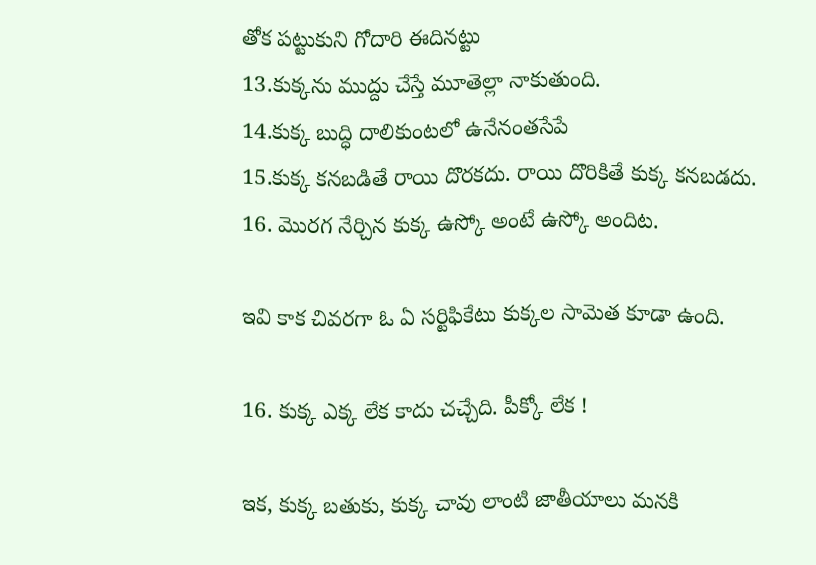తోక పట్టుకుని గోదారి ఈదినట్టు
13.కుక్కను ముద్దు చేస్తే మూతెల్లా నాకుతుంది.
14.కుక్క బుద్ధి దాలికుంటలో ఉనేనంతసేపే
15.కుక్క కనబడితే రాయి దొరకదు. రాయి దొరికితే కుక్క కనబడదు.
16. మొరగ నేర్చిన కుక్క ఉస్కో అంటే ఉస్కో అందిట.

ఇవి కాక చివరగా ఓ ఏ సర్టిఫికేటు కుక్కల సామెత కూడా ఉంది.

16. కుక్క ఎక్క లేక కాదు చచ్చేది. పీక్కో లేక !

ఇక, కుక్క బతుకు, కుక్క చావు లాంటి జాతీయాలు మనకి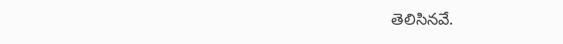తెలిసినవే.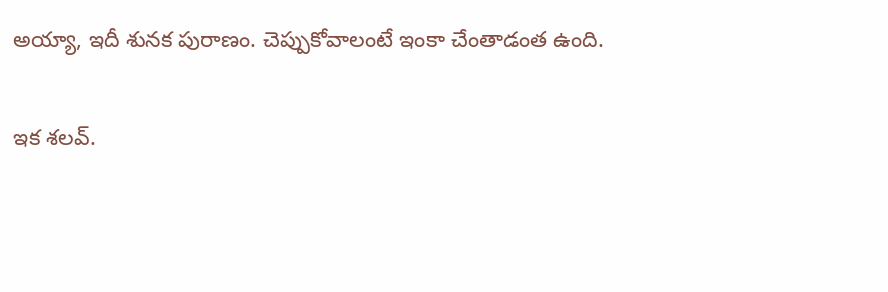అయ్యా, ఇదీ శునక పురాణం. చెప్పుకోవాలంటే ఇంకా చేంతాడంత ఉంది.

ఇక శలవ్.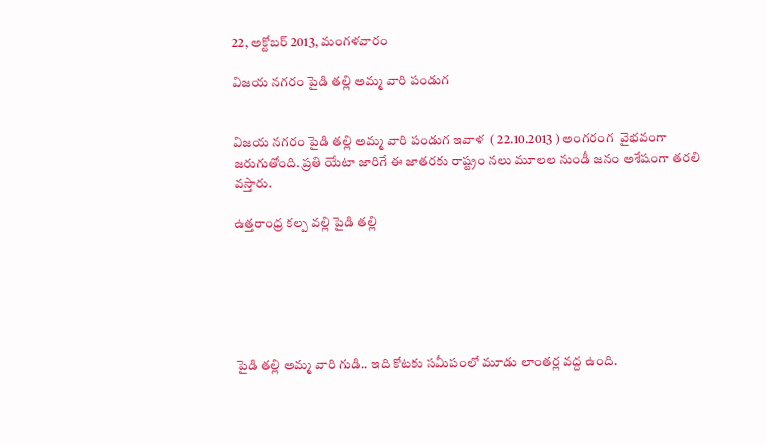22, అక్టోబర్ 2013, మంగళవారం

విజయ నగరం పైడి తల్లి అమ్మ వారి పండుగ


విజయ నగరం పైడి తల్లి అమ్మ వారి పండుగ ఇవాళ  ( 22.10.2013 ) అంగరంగ  వైభవంగా జరుగుతోంది. ప్రతి యేటా జారిగే ఈ జాతరకు రాష్ట్రం నలు మూలల నుండీ జనం అశేషంగా తరలి వస్తారు.

ఉత్తరాంధ్ర కల్ప వల్లి పైడి తల్లి






పైడి తల్లి అమ్మ వారి గుడి.. ఇది కోటకు సమీపంలో మూడు లాంతర్ల వద్ద ఉంది.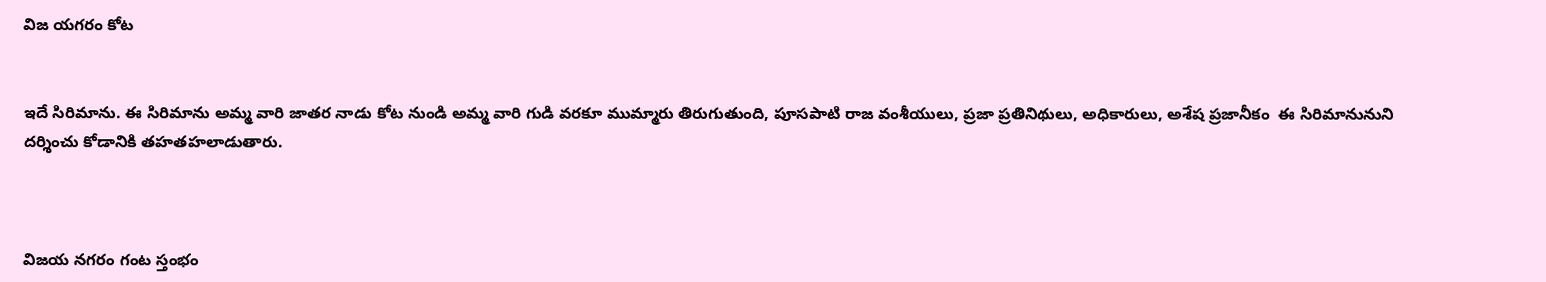విజ యగరం కోట


ఇదే సిరిమాను. ఈ సిరిమాను అమ్మ వారి జాతర నాడు కోట నుండి అమ్మ వారి గుడి వరకూ ముమ్మారు తిరుగుతుంది, పూసపాటి రాజ వంశీయులు, ప్రజా ప్రతినిథులు, అధికారులు, అశేష ప్రజానీకం  ఈ సిరిమానునుని దర్శించు కోడానికి తహతహలాడుతారు.



విజయ నగరం గంట స్తంభం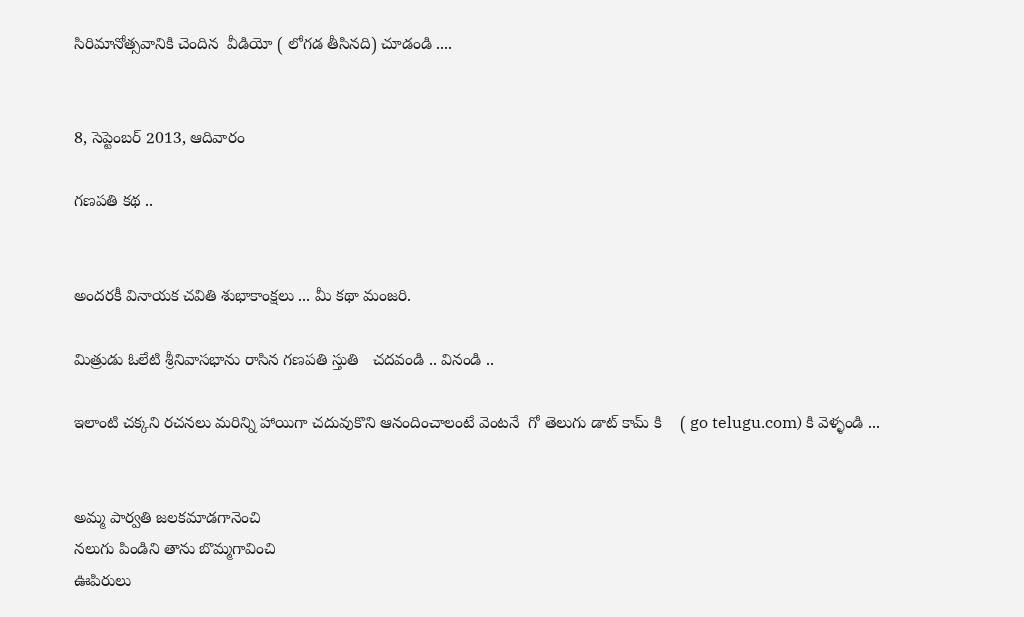సిరిమానోత్సవానికి చెందిన  వీడియో ( లోగడ తీసినది) చూడండి ....


8, సెప్టెంబర్ 2013, ఆదివారం

గణపతి కథ ..


అందరకీ వినాయక చవితి శుభాకాంక్షలు ... మీ కథా మంజరి.

మిత్రుడు ఓలేటి శ్రీనివాసభాను రాసిన గణపతి స్తుతి   చదవండి .. వినండి ..

ఇలాంటి చక్కని రచనలు మరిన్ని హాయిగా చదువుకొని ఆనందించాలంటే వెంటనే  గో తెలుగు డాట్ కామ్ కి    ( go telugu.com) కి వెళ్ళండి ...


అమ్మ పార్వతి జలకమాడగానెంచి
నలుగు పిండిని తాను బొమ్మగావించి
ఊపిరులు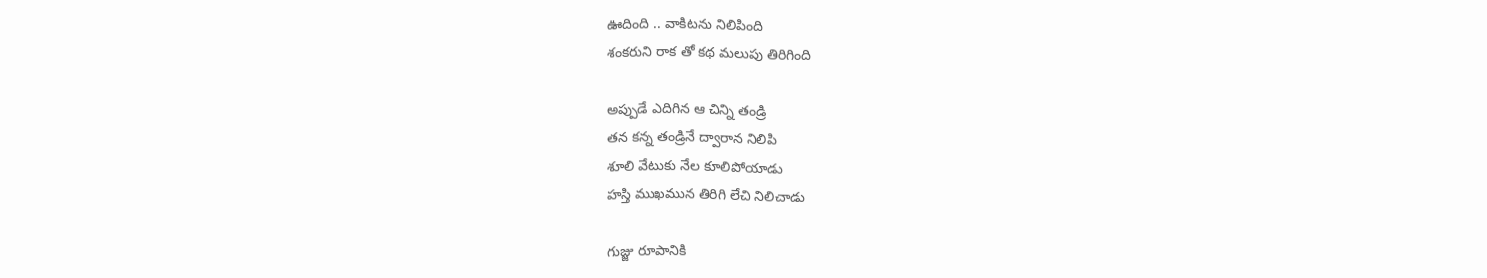ఊదింది .. వాకిటను నిలిపింది
శంకరుని రాక తో కథ మలుపు తిరిగింది

అప్పుడే ఎదిగిన ఆ చిన్ని తండ్రి
తన కన్న తండ్రినే ద్వారాన నిలిపి
శూలి వేటుకు నేల కూలిపోయాడు
హస్తి ముఖమున తిరిగి లేచి నిలిచాడు

గుజ్జు రూపానికి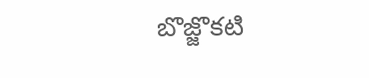బొజ్జొకటి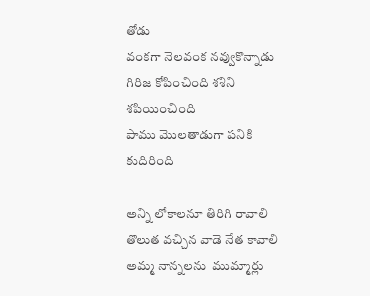తోడు
వంకగా నెలవంక నవ్వుకొన్నాడు
గిరిజ కోపించింది శశిని శపియించింది
పాము మొలతాడుగా పనికి కుదిరింది

అన్ని లోకాలనూ తిరిగి రావాలి
తొలుత వచ్చిన వాడె నేత కావాలి
అమ్మ నాన్నలను  ముమ్మార్లు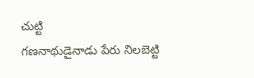చుట్టి
గణనాథుడైనాడు పేరు నిలబెట్టి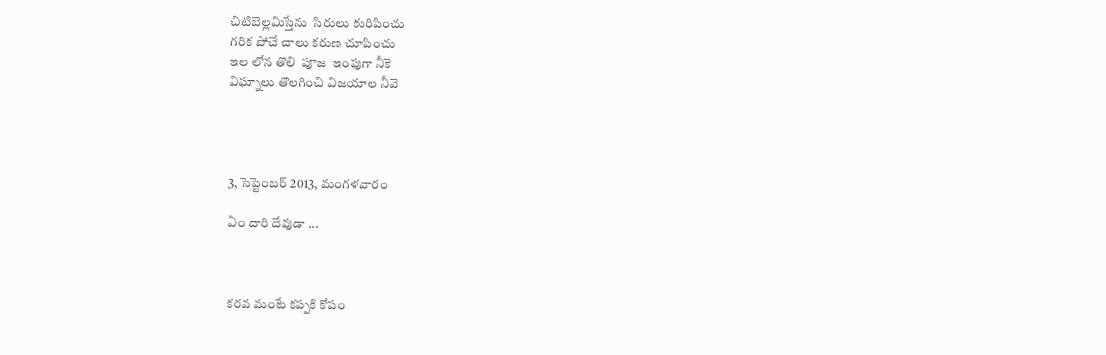చిటిబెల్లమిస్తేను  సిరులు కురిపించు
గరిక పోచే చాలు కరుణ చూపించు
ఇల లోన తొలి  పూజ  ఇంపుగా నీకె
విఘ్నాలు తొలగించి విజయాల నీవె




3, సెప్టెంబర్ 2013, మంగళవారం

ఏం దారి దేవుడా ...



కరవ మంటే కప్పకి కోపం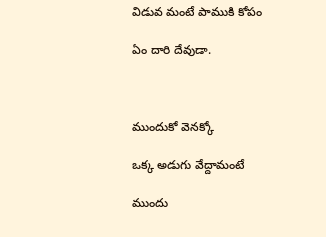విడువ మంటే పాముకి కోపం

ఏం దారి దేవుడా.



ముందుకో వెనక్కో

ఒక్క అడుగు వేద్దామంటే

ముందు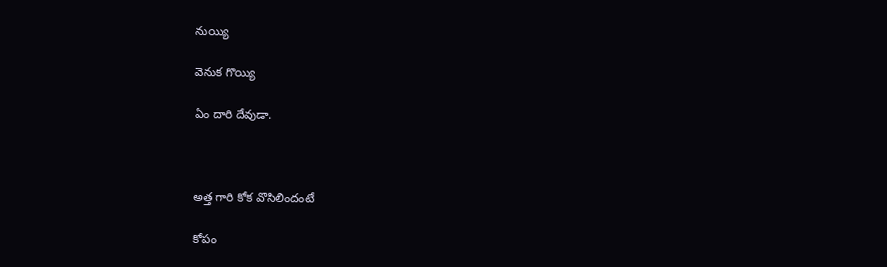నుయ్యి

వెనుక గొయ్యి

ఏం దారి దేవుడా.



అత్త గారి కోక వొసిలిందంటే

కోపం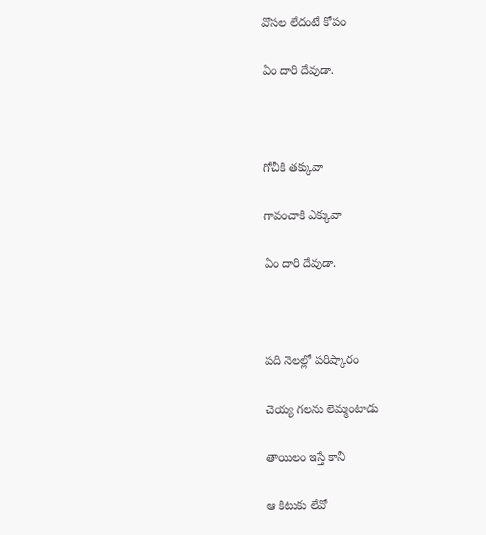వొసల లేదంటే కోపం

ఏం దారి దేవుడా.



గోచీకి తక్కువా

గావంచాకి ఎక్కువా

ఏం దారి దేవుడా.



పది నెలల్లో పరిష్కారం

చెయ్య గలను లెమ్మంటాడు

తాయిలం ఇస్తే కానీ

ఆ కిటుకు లేవో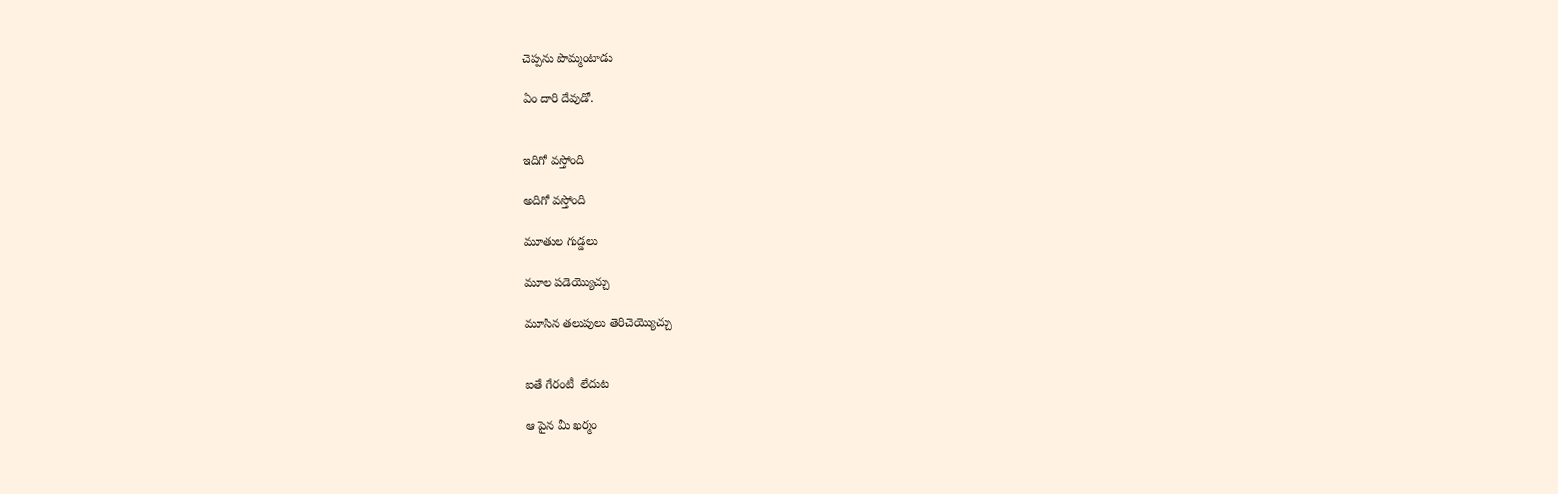చెప్పను పొమ్మంటాడు

ఏం దారి దేవుడో.


ఇదిగో వస్తోంది

అదిగో వస్తోంది

మూతుల గుడ్డలు

మూల పడెయ్యొచ్చు

మూసిన తలుపులు తెరిచెయ్యొచ్చు


ఐతే గేరంటీ  లేదుట

ఆ పైన మీ ఖర్మం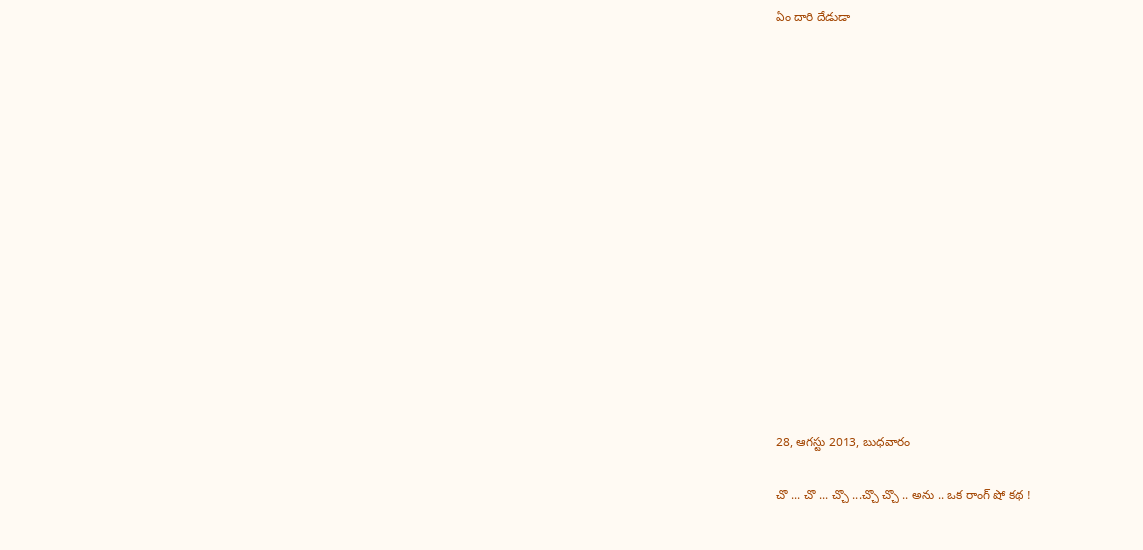ఏం దారి దేడుడా















28, ఆగస్టు 2013, బుధవారం

చొ ... చొ ... చ్చొ ...చ్చొ చ్చొ .. అను .. ఒక రాంగ్ షో కథ !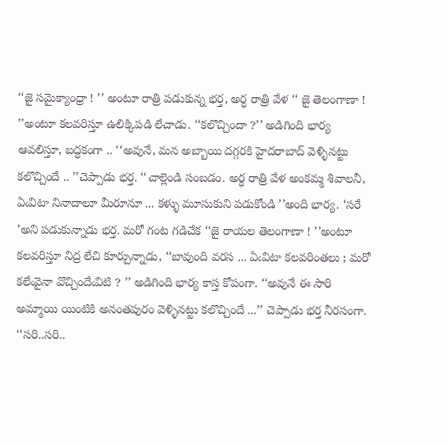‘‘జై సమైక్యాంధ్రా ! ’’ అంటూ రాత్రి పడుకున్న భర్త, అర్ధ రాత్రి వేళ ‘‘ జై తెలంగాణా ! ’’అంటూ కలవరిస్తూ ఉలిక్కిపడి లేచాడు. ‘‘కలొచ్చిందా ?’’ అడిగింది భార్య ఆవలిస్తూ, బద్ధకంగా .. ‘‘అవునే, మన అబ్బాయి దగ్గరకి హైదరాబాద్ వెళ్ళినట్టు కలొచ్చిందే .. ’’చెప్పాడు భర్త. ‘‘చాల్లెండి సంబడం. అర్ధ రాత్రి వేళ అంకమ్మ శివాలనీ, ఏఁవిటా నినాదాలూ మీరూనూ ... కళ్ళు మూసుకుని పడుకోండి ’’అంది భార్య. ‘సరే ’అని పడుకున్నాడు భర్త. మరో గంట గడిచేక ‘‘జై రాయల తెలంగాణా ! ’’అంటూ కలవరిస్తూ నిద్ర లేచి కూర్చున్నాడు, ‘‘బావుంది వరస ... ఏఁవిటా కలవరింతలు ; మరో కలేఁవైనా వొచ్చిందేఁవిటి ? ’’ అడిగింది భార్య కాస్త కోపంగా. ‘‘అవునే ఈ సారి అమ్మాయి యింటికి అనంతపురం వెళ్ళినట్టు కలొచ్చిందే ...’’ చెప్పాడు భర్త నీరసంగా. ‘‘సరి..సరి..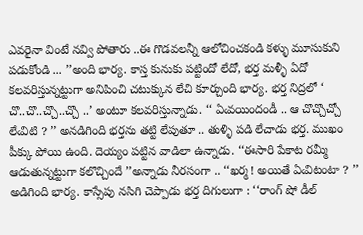ఎవరైనా వింటే నవ్వి పోతారు ..ఈ గొడవలన్నీ ఆలోచించకండి కళ్ళు మూసుకుని పడుకోండి ... ’’అంది భార్య. కాస్త కునుకు పట్టిందో లేదో, భర్త మళ్ళీ ఏదో కలవరిస్తున్నట్టుగా అనిపించి చటుక్కున లేచి కూర్చుంది భార్య. భర్త నిద్రలో ‘ చొ..చొ..చ్చొ..చ్చొ ..’ అంటూ కలవరిస్తున్నాడు. ‘‘ ఏఁవయిందండీ .. ఆ చొచ్చొచ్చో లేఁవిటి ? ’’ అనడిగింది భర్తను తట్టి లేపుతూ .. తుళ్ళి పడి లేచాడు భర్త. ముఖం పీక్కు పోయి ఉంది. దెయ్యం పట్టిన వాడిలా ఉన్నాడు. ‘‘ఈసారి పేకాట రమ్మీ ఆడుతున్నట్టుగా కలొచ్చిందే ’’అన్నాడు నీరసంగా .. ‘‘ఖర్మ ! అయితే ఏఁవిటంటా ? ’’ అడిగింది భార్య. కాస్సేపు నసిగి చెప్పాడు భర్త దిగులుగా : ‘‘రాంగ్ షో డీల్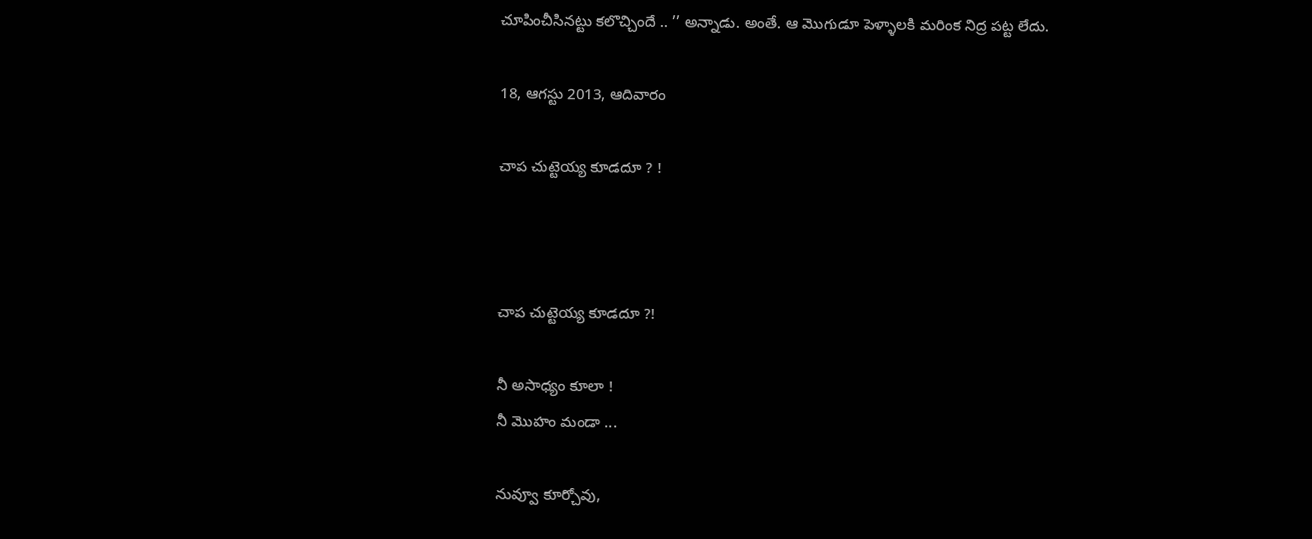చూపించీసినట్టు కలొచ్చిందే .. ’’ అన్నాడు. అంతే. ఆ మొగుడూ పెళ్ళాలకి మరింక నిద్ర పట్ట లేదు.

18, ఆగస్టు 2013, ఆదివారం

చాప చుట్టెయ్య కూడదూ ? !



చాప చుట్టెయ్య కూడదూ ?!

నీ అసాధ్యం కూలా !
నీ మొహం మండా ...

నువ్వూ కూర్చోవు,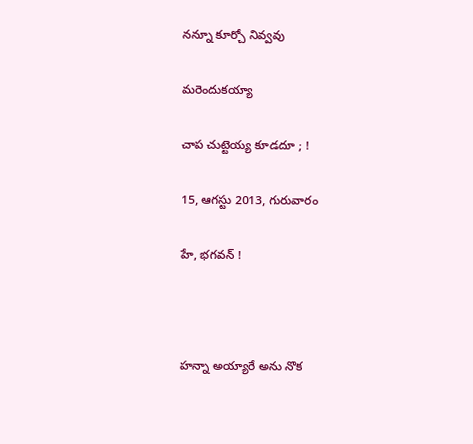నన్నూ కూర్చో నివ్వవు

మరెందుకయ్యా

చాప చుట్టెయ్య కూడదూ ; !

15, ఆగస్టు 2013, గురువారం

హే, భగవన్ !



హన్నా అయ్యారే అను నొక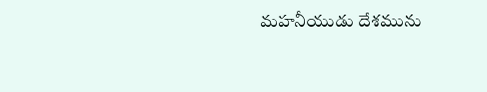మహనీయుడు దేశమును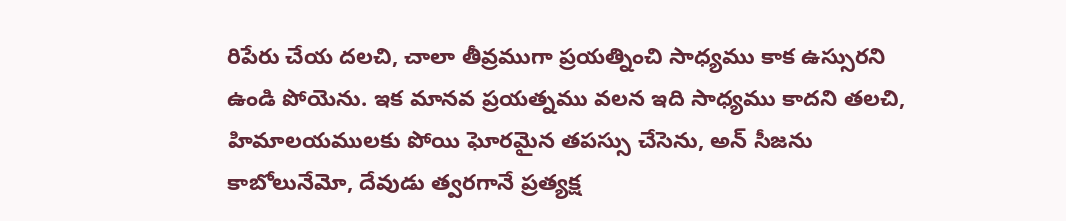రిపేరు చేయ దలచి, చాలా తీవ్రముగా ప్రయత్నించి సాధ్యము కాక ఉస్సురని ఉండి పోయెను. ఇక మానవ ప్రయత్నము వలన ఇది సాధ్యము కాదని తలచి, హిమాలయములకు పోయి ఘోరమైన తపస్సు చేసెను, అన్ సీజను కాబోలునేమో, దేవుడు త్వరగానే ప్రత్యక్ష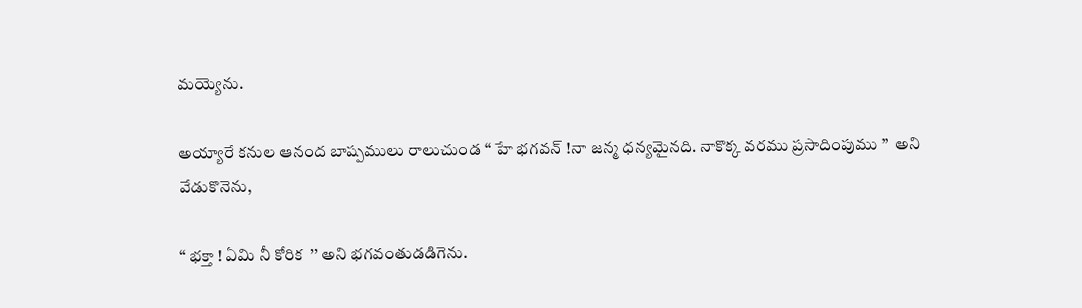మయ్యెను.

అయ్యారే కనుల ఆనంద బాష్పములు రాలుచుండ ‘‘ హే భగవన్ !నా జన్మ ధన్యమైనది. నాకొక్క వరము ప్రసాదింపుము ’’  అని వేడుకొనెను,

‘‘ భక్తా ! ఏమి నీ కోరిక  ’’ అని భగవంతుడడిగెను.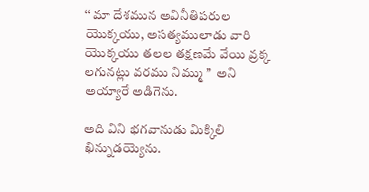‘‘ మా దేశమున అవినీతిపరుల యొక్కయు, అసత్యములాడు వారి యొక్కయు తలల తక్షణమే వేయి వ్రక్క లగునట్లు వరము నిమ్ము ’’  అని అయ్యారే అడిగెను.

అది విని భగవానుడు మిక్కిలి ఖిన్నుడయ్యెను.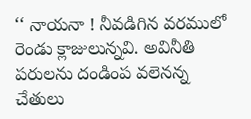‘‘ నాయనా ! నీవడిగిన వరములో రెండు క్లాజులున్నవి. అవినీతి పరులను దండింప వలెనన్న చేతులు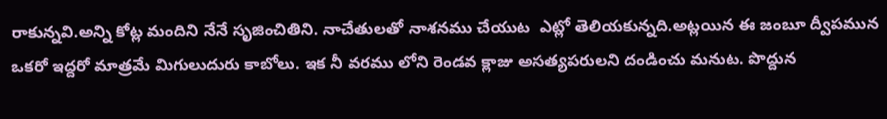రాకున్నవి.అన్ని కోట్ల మందిని నేనే సృజించితిని. నాచేతులతో నాశనము చేయుట  ఎట్లో తెలియకున్నది.అట్లయిన ఈ జంబూ ద్వీపమున ఒకరో ఇద్దరో మాత్రమే మిగులుదురు కాబోలు. ఇక నీ వరము లోని రెండవ క్లాజు అసత్యపరులని దండించు మనుట. పొద్దున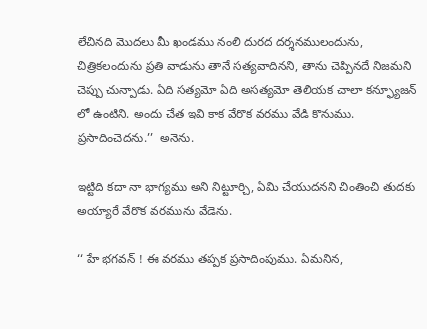లేచినది మొదలు మీ ఖండము నంలి దురద దర్శనములందును, చిత్రికలందును ప్రతి వాడును తానే సత్యవాదినని, తాను చెప్పినదే నిజమని చెప్పు చున్పాడు. ఏది సత్యమో ఏది అసత్యమో తెలియక చాలా కన్ఫ్యూజన్ లో ఉంటిని. అందు చేత ఇవి కాక వేరొక వరము వేడి కొనుము. ప్రసాదించెదను.’’  అనెను.

ఇట్టిది కదా నా భాగ్యము అని నిట్టూర్చి, ఏమి చేయుదనని చింతించి తుదకు అయ్యారే వేరొక వరమును వేడెను.

‘‘ హే భగవన్ ! ఈ వరము తప్పక ప్రసాదింపుము. ఏమనిన,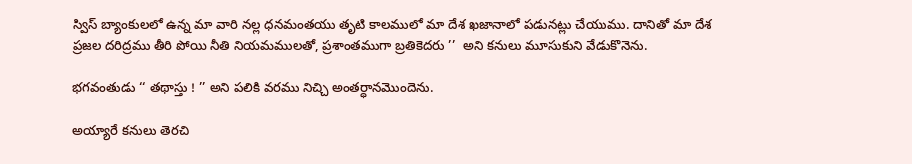స్విస్ బ్యాంకులలో ఉన్న మా వారి నల్ల ధనమంతయు తృటి కాలములో మా దేశ ఖజానాలో పడునట్లు చేయుము. దానితో మా దేశ ప్రజల దరిద్రము తీరి పోయి నీతి నియమములతో, ప్రశాంతముగా బ్రతికెదరు ’’  అని కనులు మూసుకుని వేడుకొనెను.

భగవంతుడు ‘‘ తథాస్తు ! ’’ అని పలికి వరము నిచ్చి అంతర్ధానమొందెను.

అయ్యారే కనులు తెరచి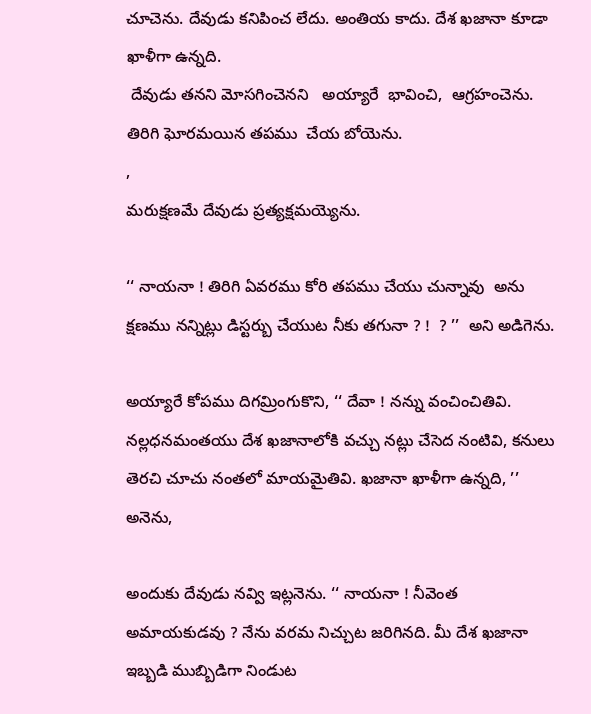చూచెను. దేవుడు కనిపించ లేదు. అంతియ కాదు. దేశ ఖజానా కూడా ఖాళీగా ఉన్నది.
 దేవుడు తనని మోసగించెనని   అయ్యారే  భావించి,  ఆగ్రహంచెను. తిరిగి ఘోరమయిన తపము  చేయ బోయెను.
,
మరుక్షణమే దేవుడు ప్రత్యక్షమయ్యెను.

‘‘ నాయనా ! తిరిగి ఏవరము కోరి తపము చేయు చున్నావు  అను క్షణము నన్నిట్లు డిస్టర్బు చేయుట నీకు తగునా ? !  ? ’’  అని అడిగెను.

అయ్యారే కోపము దిగమ్రింగుకొని, ‘‘ దేవా ! నన్ను వంచించితివి. నల్లధనమంతయు దేశ ఖజానాలోకి వచ్చు నట్లు చేసెద నంటివి, కనులు తెరచి చూచు నంతలో మాయమైతివి. ఖజానా ఖాళీగా ఉన్నది, ’’ అనెను,

అందుకు దేవుడు నవ్వి ఇట్లనెను. ‘‘ నాయనా ! నీవెంత అమాయకుడవు ? నేను వరమ నిచ్చుట జరిగినది. మీ దేశ ఖజానా ఇబ్బడి ముబ్బిడిగా నిండుట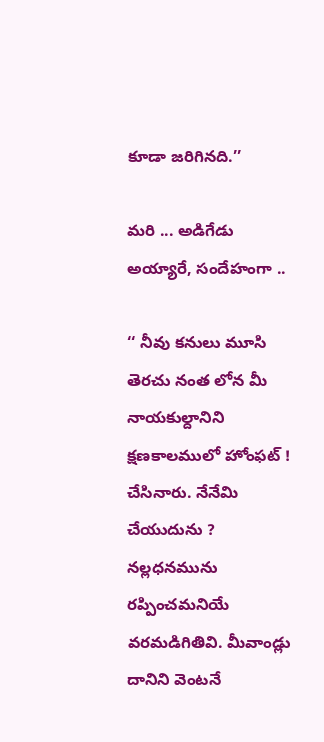కూడా జరిగినది.’’

మరి ... అడిగేడు అయ్యారే, సందేహంగా ..

‘‘ నీవు కనులు మూసి తెరచు నంత లోన మీ నాయకుల్దానిని క్షణకాలములో హోంఫట్ ! చేసినారు. నేనేమి చేయుదును ?   నల్లధనమును రప్పించమనియే వరమడిగితివి. మీవాండ్లు దానిని వెంటనే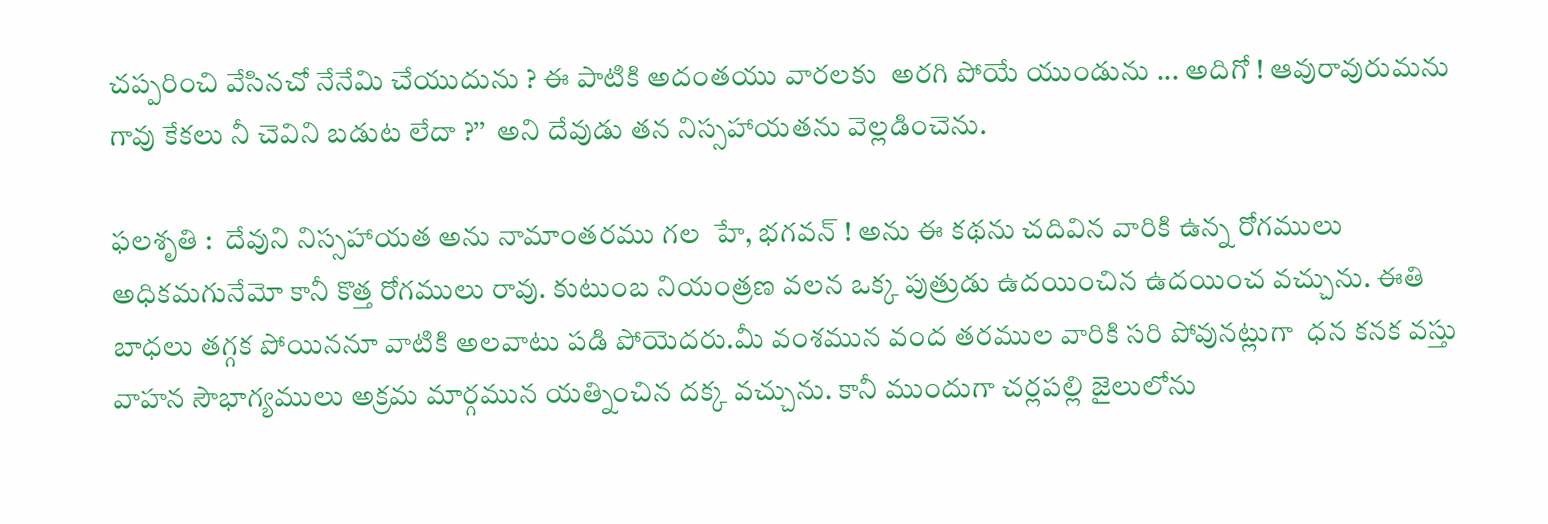చప్పరించి వేసినచో నేనేమి చేయుదును ? ఈ పాటికి అదంతయు వారలకు  అరగి పోయే యుండును ... అదిగో ! ఆవురావురుమను గావు కేకలు నీ చెవిని బడుట లేదా ?’’  అని దేవుడు తన నిస్సహాయతను వెల్లడించెను.

ఫలశృతి :  దేవుని నిస్సహాయత అను నామాంతరము గల  హే, భగవన్ ! అను ఈ కథను చదివిన వారికి ఉన్న రోగములు అధికమగునేమో కానీ కొత్త రోగములు రావు. కుటుంబ నియంత్రణ వలన ఒక్క పుత్రుడు ఉదయించిన ఉదయించ వచ్చును. ఈతి బాధలు తగ్గక పోయిననూ వాటికి అలవాటు పడి పోయెదరు.మీ వంశమున వంద తరముల వారికి సరి పోవునట్లుగా  ధన కనక వస్తు వాహన సౌభాగ్యములు అక్రమ మార్గమున యత్నించిన దక్క వచ్చును. కానీ ముందుగా చర్లపల్లి జైలులోను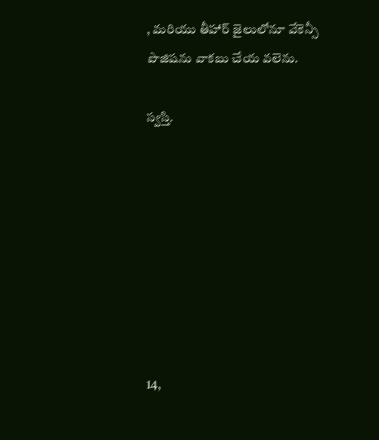, మరియు తీహార్ జైలులోనూ వేకెన్సీ పొజిషను వాకబు చేయ వలెను.

స్వస్తి.








14,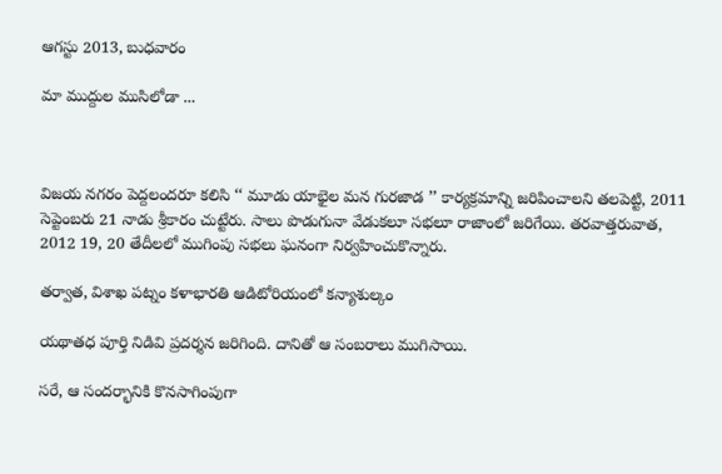ఆగస్టు 2013, బుధవారం

మా ముద్దుల ముసిలోడా ...



విజయ నగరం పెద్దలందరూ కలిసి ‘‘ మూడు యాభైల మన గురజాడ ’’ కార్యక్రమాన్ని జరిపించాలని తలపెట్టి, 2011 సెప్టెంబరు 21 నాడు శ్రీకారం చుట్టేరు. సాలు పొడుగునా వేడుకలూ సభలూ రాజాంలో జరిగేయి. తరవాత్తరువాత, 2012 19, 20 తేదీలలో ముగింపు సభలు ఘనంగా నిర్వహించుకొన్నారు.

తర్వాత, విశాఖ పట్నం కళాభారతి ఆడిటోరియంలో కన్యాశుల్కం

యథాతధ పూర్తి నిడివి ప్రదర్శన జరిగింది. దానితో ఆ సంబరాలు ముగిసాయి.

సరే, ఆ సందర్భానికి కొనసాగింపుగా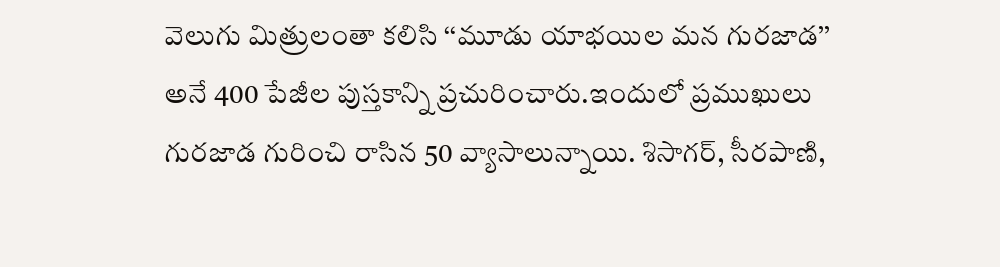వెలుగు మిత్రులంతా కలిసి ‘‘మూడు యాభయిల మన గురజాడ’’ అనే 400 పేజీల పుస్తకాన్ని ప్రచురించారు.ఇందులో ప్రముఖులు గురజాడ గురించి రాసిన 50 వ్యాసాలున్నాయి. శిసాగర్, సీరపాణి,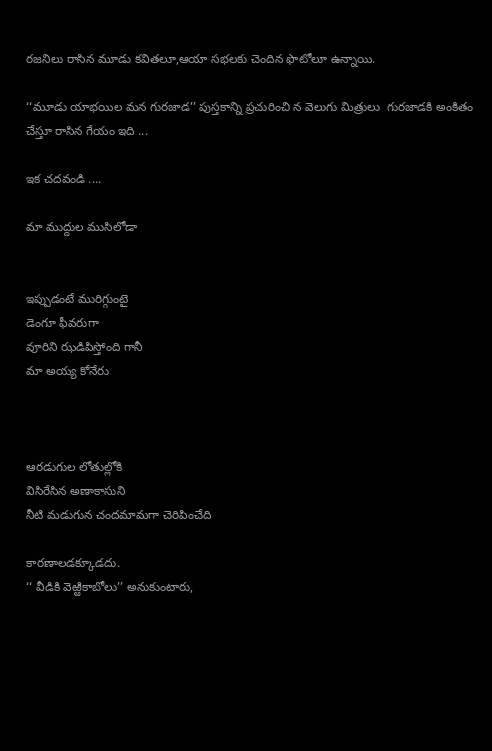రజనిలు రాసిన మూడు కవితలూ,ఆయా సభలకు చెందిన ఫొటోలూ ఉన్నాయి.

‘‘మూడు యాభయిల మన గురజాడ’’ పుస్తకాన్ని ప్రచురించి న వెలుగు మిత్రులు  గురజాడకి అంకితం చేస్తూ రాసిన గేయం ఇది ...

ఇక చదవండి ....

మా ముద్దుల ముసిలోడా


ఇప్పుడంటే మురిగ్గుంటై
డెంగూ ఫీవరుగా
వూరిని ఝడిపిస్తోంది గానీ
మా అయ్య కోనేరు



ఆరడుగుల లోతుల్లోకి
విసిరేసిన అణాకాసుని
నీటి మడుగున చందమామగా చెరిపించేది

కారణాలడక్కూడదు.
‘‘ వీడికి వెఱ్ఱికాబోలు’’ అనుకుంటారు,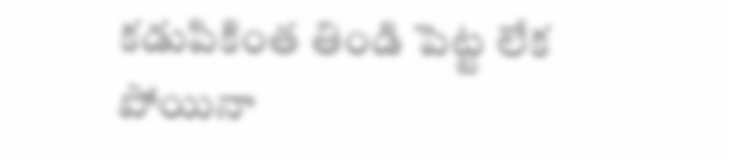కడుపికింత తిండి పెట్ట లేక పోయినా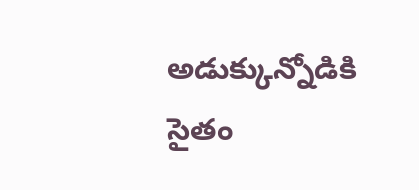అడుక్కున్నోడికి సైతం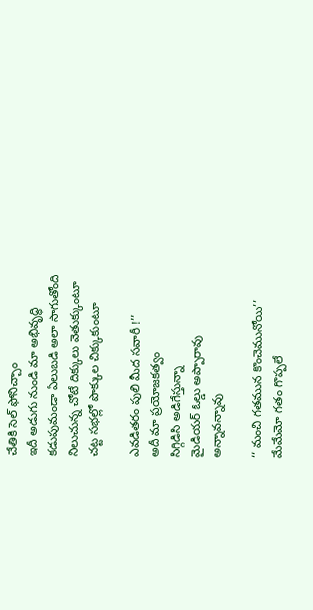చేతికి సెల్ ఫోనిచ్చాం
ఇదీ అడుగు నుండి మా అభివృద్ధి
కడుపుమండా ఏలుబడి అలా సాగుతోంది
నిలుచున్న చోటే దిక్కులు వెతుక్కుంటూ
చట్ట సభల్లో పొక్కుల చిక్కుకుంటూ

ఎవడితరం పులి మీద సవారీ !’’
అదీ మా ప్రయోజకత్వం
సిగ్గిడిసి అడిగేస్తున్నా
మైడియర్ ఓల్డు అప్పారావు
అన్నావన్నావు

‘‘ మంచి గతమున కొంచెమునోయి’’
మేమేమో గతం గొప్పలే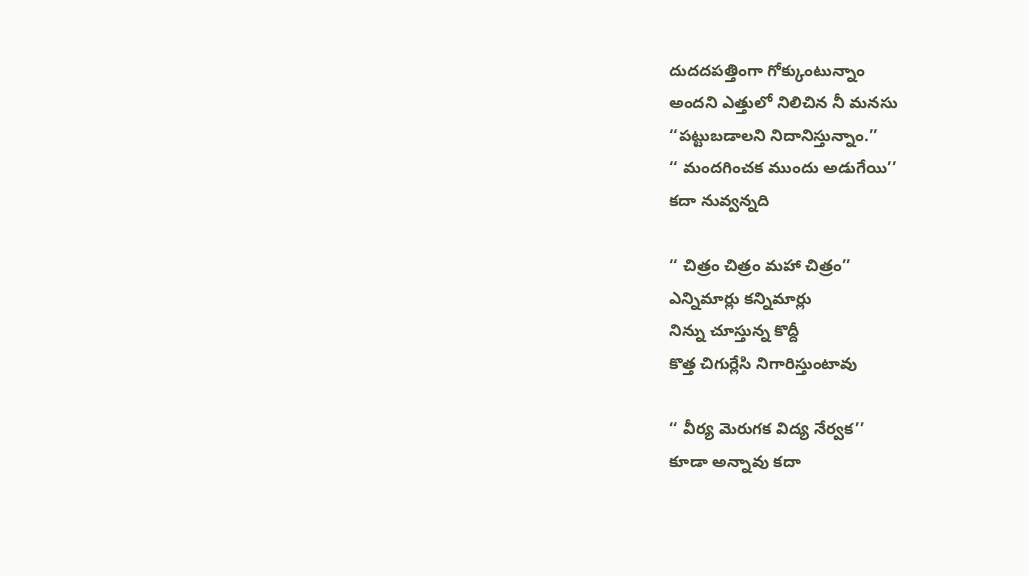దుదదపత్తింగా గోక్కుంటున్నాం
అందని ఎత్తులో నిలిచిన నీ మనసు
‘‘పట్టుబడాలని నిదానిస్తున్నాం.’’
‘‘ మందగించక ముందు అడుగేయి’’
కదా నువ్వన్నది

‘‘ చిత్రం చిత్రం మహా చిత్రం’’
ఎన్నిమార్లు కన్నిమార్లు
నిన్ను చూస్తున్న కొద్దీ
కొత్త చిగుర్లేసి నిగారిస్తుంటావు

‘‘ వీర్య మెరుగక విద్య నేర్వక’’
కూడా అన్నావు కదా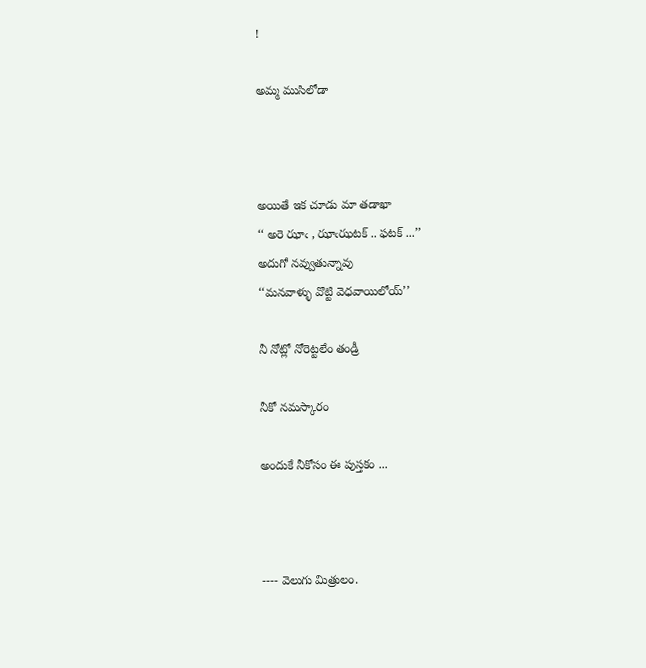!

అమ్మ ముసిలోడా



అయితే ఇక చూడు మా తడాఖా
‘‘ అరె ఝాఁ , ఝాఁఝటక్ .. ఫటక్ ...’’
అదుగో నవ్వుతున్నావు
‘‘మనవాళ్ళు వొట్టి వెధవాయిలోయ్’’

నీ నోట్లో నోరెట్టలేం తండ్రీ

నీకో నమస్కారం

అందుకే నీకోసం ఈ పుస్తకం ...



---- వెలుగు మిత్రులం.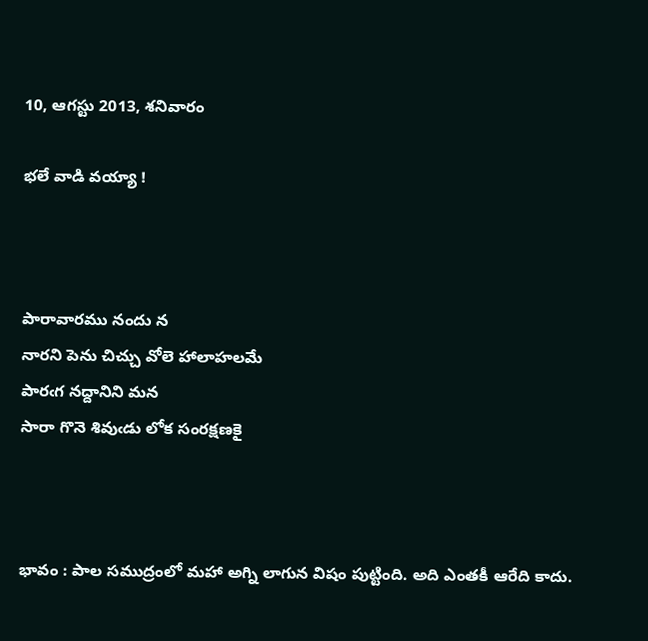10, ఆగస్టు 2013, శనివారం

భలే వాడి వయ్యా !



పారావారము నందు న
నారని పెను చిచ్చు వోలె హాలాహలమే
పారఁగ నద్దానిని మన
సారా గొనె శివుఁడు లోక సంరక్షణకై



భావం : పాల సముద్రంలో మహా అగ్ని లాగున విషం పుట్టింది. అది ఎంతకీ ఆరేది కాదు.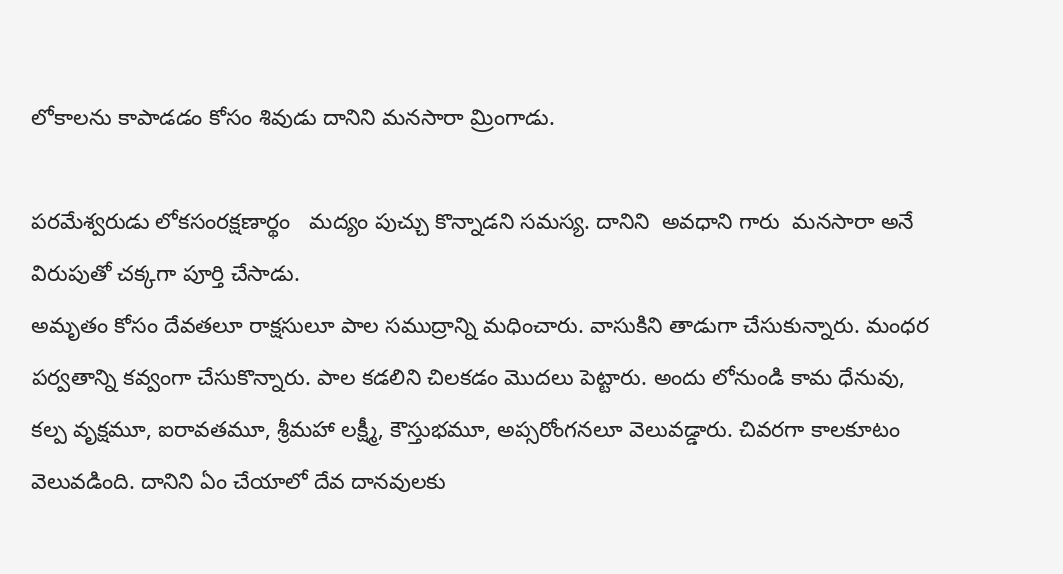లోకాలను కాపాడడం కోసం శివుడు దానిని మనసారా మ్రింగాడు.

పరమేశ్వరుడు లోకసంరక్షణార్థం   మద్యం పుచ్చు కొన్నాడని సమస్య. దానిని  అవధాని గారు  మనసారా అనే విరుపుతో చక్కగా పూర్తి చేసాడు.
అమృతం కోసం దేవతలూ రాక్షసులూ పాల సముద్రాన్ని మధించారు. వాసుకిని తాడుగా చేసుకున్నారు. మంధర పర్వతాన్ని కవ్వంగా చేసుకొన్నారు. పాల కడలిని చిలకడం మొదలు పెట్టారు. అందు లోనుండి కామ ధేనువు, కల్ప వృక్షమూ, ఐరావతమూ, శ్రీమహా లక్ష్మీ, కౌస్తుభమూ, అప్సరోంగనలూ వెలువడ్డారు. చివరగా కాలకూటం వెలువడింది. దానిని ఏం చేయాలో దేవ దానవులకు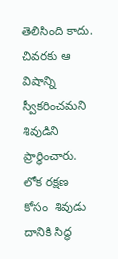తెలిసింది కాదు. చివరకు ఆ విషాన్ని స్వీకరించమని శివుడిని ప్రార్ధించారు. లోక రక్షణ కోసం  శివుడు దానికి సిద్ధ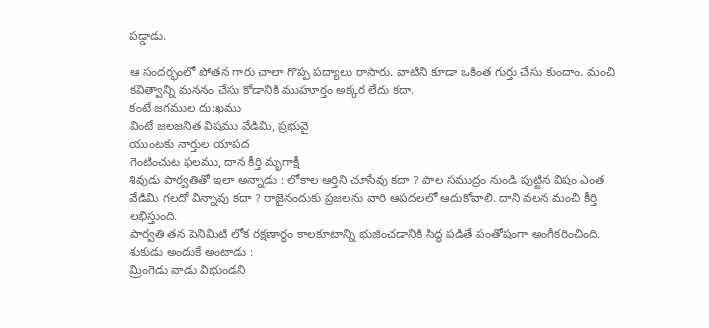పడ్డాడు.

ఆ సందర్భంలో పోతన గారు చాలా గొప్ప పద్యాలు రాసారు. వాటిని కూడా ఒకింత గుర్తు చేసు కుందాం. మంచి కవిత్వాన్ని మననం చేసు కోడానికి ముహూర్తం అక్కర లేదు కదా.
కంటే జగముల దు:ఖము
వింటే జలజనిత విషము వేడిమి, ప్రభువై
యుంటకు నార్తుల యాపద
గెంటించుట ఫలము, దాన కీర్తి మృగాక్షీ
శివుడు పార్వతితో ఇలా అన్నాడు : లోకాల ఆర్తిని చూసేవు కదా ? పాల సముద్రం నుండి పుట్టిన విషం ఎంత వేడిమి గలదో విన్నావు కదా ? రాజైనందుకు ప్రజలను వారి ఆపదలలో ఆదుకోవాలి. దాని వలన మంచి కీర్తి లభిస్తుంది.
పార్వతి తన పెనిమిటి లోక రక్షణార్ధం కాలకూటాన్ని భుజించడానికి సిద్ధ పడితే పంతోషంగా అంగీకరించింది.
శుకుడు అందుకే అంటాడు :
మ్రింగెడు వాడు విభుండని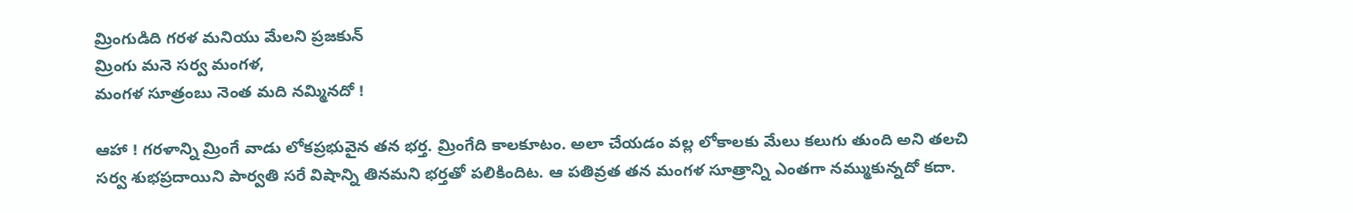మ్రింగుడిది గరళ మనియు మేలని ప్రజకున్
మ్రింగు మనె సర్వ మంగళ,
మంగళ సూత్రంబు నెంత మది నమ్మినదో !

ఆహా ! గరళాన్ని మ్రింగే వాడు లోకప్రభువైన తన భర్త. మ్రింగేది కాలకూటం. అలా చేయడం వల్ల లోకాలకు మేలు కలుగు తుంది అని తలచి సర్వ శుభప్రదాయిని పార్వతి సరే విషాన్ని తినమని భర్తతో పలికిందిట. ఆ పతివ్రత తన మంగళ సూత్రాన్ని ఎంతగా నమ్ముకున్నదో కదా.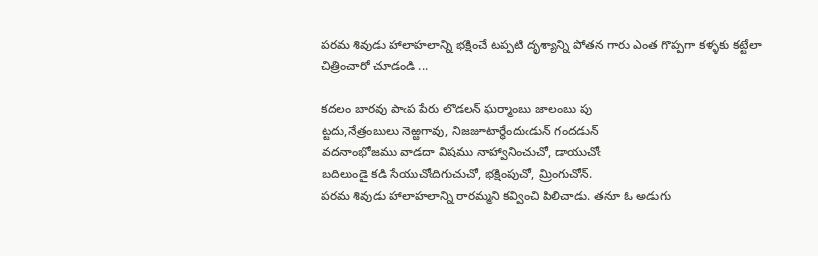పరమ శివుడు హాలాహలాన్ని భక్షించే టప్పటి దృశ్యాన్ని పోతన గారు ఎంత గొప్పగా కళ్ళకు కట్టేలా చిత్రించారో చూడండి ...

కదలం బారవు పాఁప పేరు లొడలన్ ఘర్మాంబు జాలంబు పు
ట్టదు,నేత్రంబులు నెఱ్ఱగావు, నిజజూటార్ధేందుఁడున్ గందడున్
వదనాంభోజము వాడదా విషము నాహ్వానించుచో, డాయుచోఁ
బదిలుండై కడి సేయుచోఁదిగుచుచో, భక్షింపుచో, మ్రింగుచోన్.
పరమ శివుడు హాలాహలాన్ని రారమ్మని కవ్వించి పిలిచాడు. తనూ ఓ అడుగు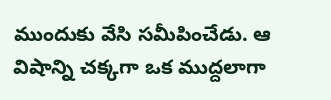ముందుకు వేసి సమీపించేడు. ఆ విషాన్ని చక్కగా ఒక ముద్దలాగా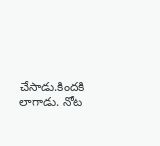చేసాడు.కిందకి లాగాడు. నోట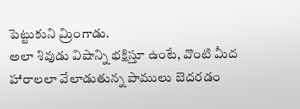పెట్టుకుని మ్రింగాడు.
అలా శివుడు విషాన్ని భక్షిస్తూ ఉంటే, వొంటి మీద హారాలలా వేలాడుతున్న పాములు బెదరడం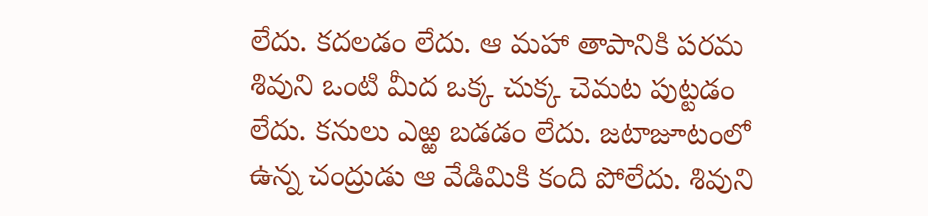లేదు. కదలడం లేదు. ఆ మహా తాపానికి పరమ శివుని ఒంటి మీద ఒక్క చుక్క చెమట పుట్టడం లేదు. కనులు ఎఱ్ఱ బడడం లేదు. జటాజూటంలో ఉన్న చంద్రుడు ఆ వేడిమికి కంది పోలేదు. శివుని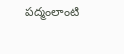పద్మంలాంటి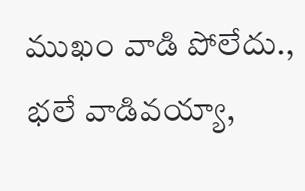ముఖం వాడి పోలేదు.,
భలే వాడివయ్యా,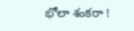భోలా శంకరా !